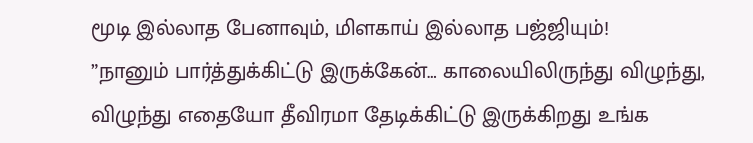மூடி இல்லாத பேனாவும், மிளகாய் இல்லாத பஜ்ஜியும்!
”நானும் பார்த்துக்கிட்டு இருக்கேன்… காலையிலிருந்து விழுந்து, விழுந்து எதையோ தீவிரமா தேடிக்கிட்டு இருக்கிறது உங்க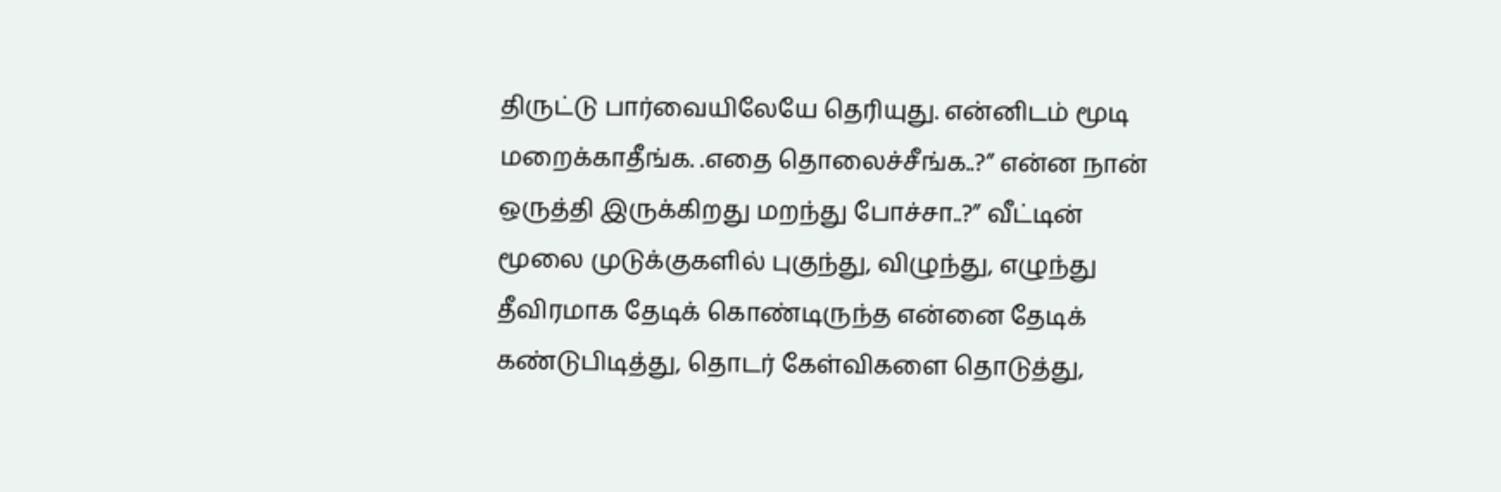திருட்டு பார்வையிலேயே தெரியுது. என்னிடம் மூடி மறைக்காதீங்க. .எதை தொலைச்சீங்க..?” என்ன நான் ஒருத்தி இருக்கிறது மறந்து போச்சா..?” வீட்டின் மூலை முடுக்குகளில் புகுந்து, விழுந்து, எழுந்து தீவிரமாக தேடிக் கொண்டிருந்த என்னை தேடிக் கண்டுபிடித்து, தொடர் கேள்விகளை தொடுத்து,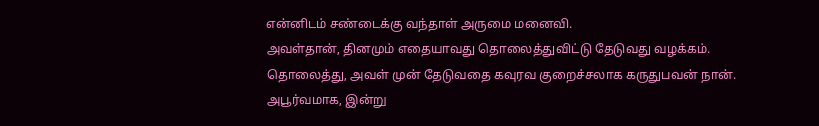என்னிடம் சண்டைக்கு வந்தாள் அருமை மனைவி.
அவள்தான், தினமும் எதையாவது தொலைத்துவிட்டு தேடுவது வழக்கம். தொலைத்து, அவள் முன் தேடுவதை கவுரவ குறைச்சலாக கருதுபவன் நான். அபூர்வமாக, இன்று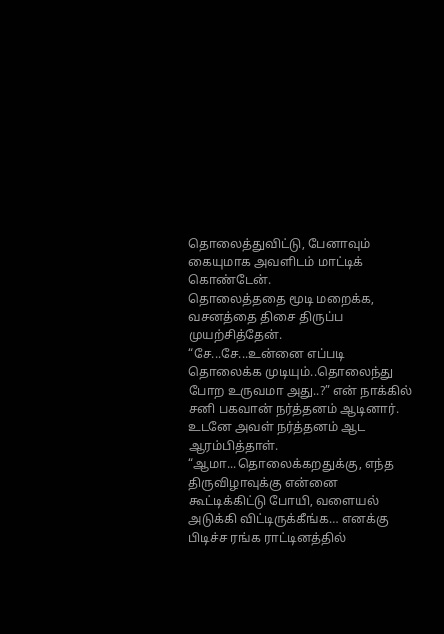தொலைத்துவிட்டு, பேனாவும் கையுமாக அவளிடம் மாட்டிக் கொண்டேன்.
தொலைத்ததை மூடி மறைக்க, வசனத்தை திசை திருப்ப முயற்சித்தேன்.
“சே...சே...உன்னை எப்படி தொலைக்க முடியும்..தொலைந்து போற உருவமா அது..?” என் நாக்கில் சனி பகவான் நர்த்தனம் ஆடினார்.
உடனே அவள் நர்த்தனம் ஆட ஆரம்பித்தாள்.
“ஆமா...தொலைக்கறதுக்கு, எந்த திருவிழாவுக்கு என்னை கூட்டிக்கிட்டு போயி, வளையல் அடுக்கி விட்டிருக்கீங்க… எனக்கு பிடிச்ச ரங்க ராட்டினத்தில்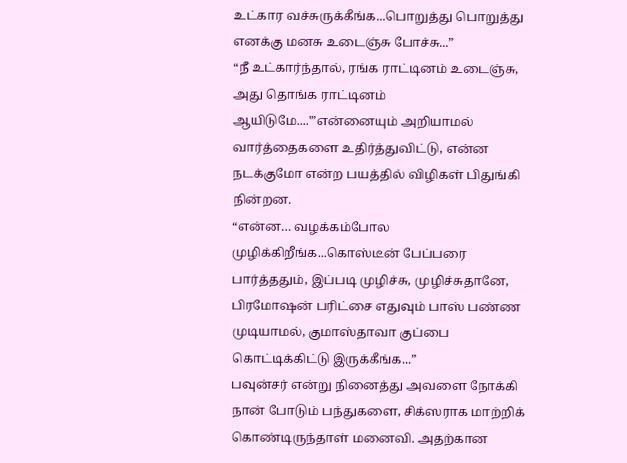உட்கார வச்சுருக்கீங்க...பொறுத்து பொறுத்து எனக்கு மனசு உடைஞ்சு போச்சு...”
“நீ உட்கார்ந்தால், ரங்க ராட்டினம் உடைஞ்சு, அது தொங்க ராட்டினம் ஆயிடுமே....'”என்னையும் அறியாமல் வார்த்தைகளை உதிர்த்துவிட்டு, என்ன நடக்குமோ என்ற பயத்தில் விழிகள் பிதுங்கி நின்றன.
“என்ன… வழக்கம்போல முழிக்கிறீங்க...கொஸ்டீன் பேப்பரை பார்த்ததும், இப்படி முழிச்சு, முழிச்சுதானே, பிரமோஷன் பரிட்சை எதுவும் பாஸ் பண்ண முடியாமல், குமாஸ்தாவா குப்பை கொட்டிக்கிட்டு இருக்கீங்க...”
பவுன்சர் என்று நினைத்து அவளை நோக்கி நான் போடும் பந்துகளை, சிக்ஸராக மாற்றிக் கொண்டிருந்தாள் மனைவி. அதற்கான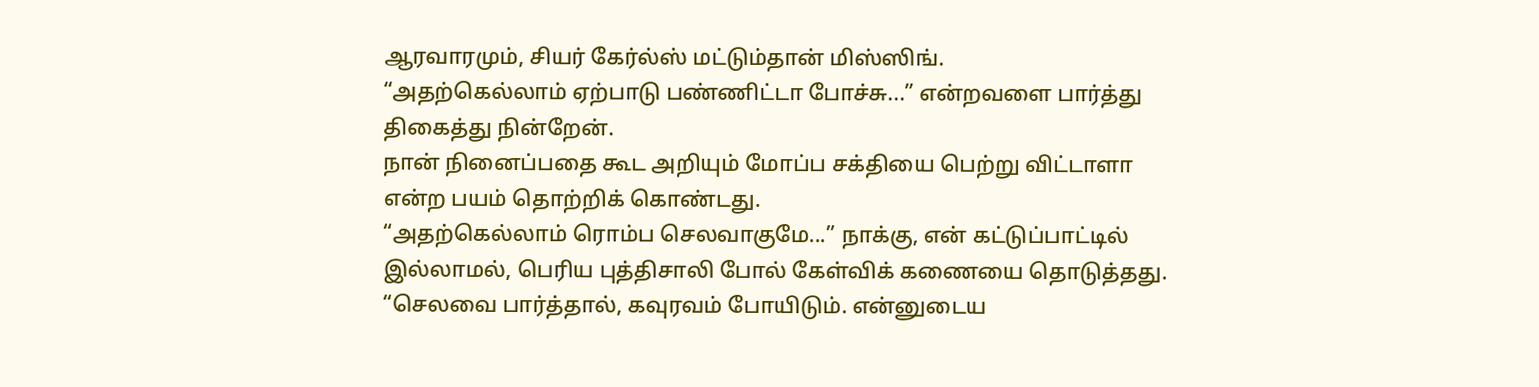ஆரவாரமும், சியர் கேர்ல்ஸ் மட்டும்தான் மிஸ்ஸிங்.
“அதற்கெல்லாம் ஏற்பாடு பண்ணிட்டா போச்சு...” என்றவளை பார்த்து திகைத்து நின்றேன்.
நான் நினைப்பதை கூட அறியும் மோப்ப சக்தியை பெற்று விட்டாளா என்ற பயம் தொற்றிக் கொண்டது.
“அதற்கெல்லாம் ரொம்ப செலவாகுமே...” நாக்கு, என் கட்டுப்பாட்டில் இல்லாமல், பெரிய புத்திசாலி போல் கேள்விக் கணையை தொடுத்தது.
“செலவை பார்த்தால், கவுரவம் போயிடும். என்னுடைய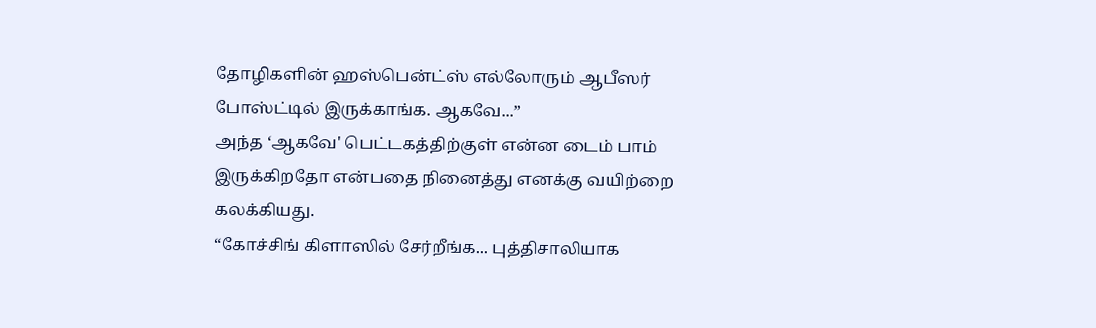தோழிகளின் ஹஸ்பென்ட்ஸ் எல்லோரும் ஆபீஸர் போஸ்ட்டில் இருக்காங்க. ஆகவே...”
அந்த ‘ஆகவே' பெட்டகத்திற்குள் என்ன டைம் பாம் இருக்கிறதோ என்பதை நினைத்து எனக்கு வயிற்றை கலக்கியது.
“கோச்சிங் கிளாஸில் சேர்றீங்க... புத்திசாலியாக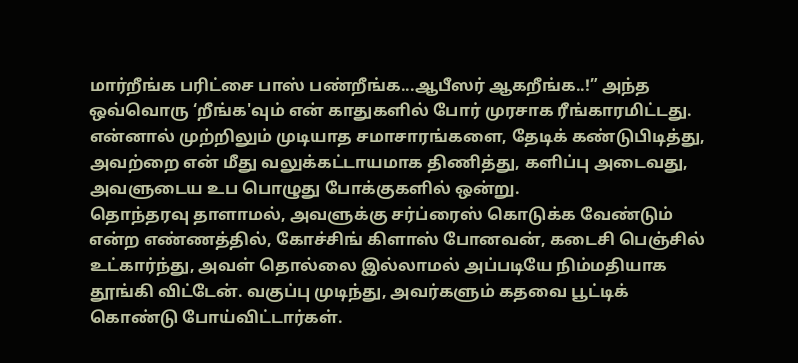மார்றீங்க பரிட்சை பாஸ் பண்றீங்க...ஆபீஸர் ஆகறீங்க..!” அந்த ஒவ்வொரு ‘றீங்க'வும் என் காதுகளில் போர் முரசாக ரீங்காரமிட்டது.
என்னால் முற்றிலும் முடியாத சமாசாரங்களை, தேடிக் கண்டுபிடித்து, அவற்றை என் மீது வலுக்கட்டாயமாக திணித்து, களிப்பு அடைவது, அவளுடைய உப பொழுது போக்குகளில் ஒன்று.
தொந்தரவு தாளாமல், அவளுக்கு சர்ப்ரைஸ் கொடுக்க வேண்டும் என்ற எண்ணத்தில், கோச்சிங் கிளாஸ் போனவன், கடைசி பெஞ்சில் உட்கார்ந்து, அவள் தொல்லை இல்லாமல் அப்படியே நிம்மதியாக தூங்கி விட்டேன். வகுப்பு முடிந்து, அவர்களும் கதவை பூட்டிக் கொண்டு போய்விட்டார்கள்.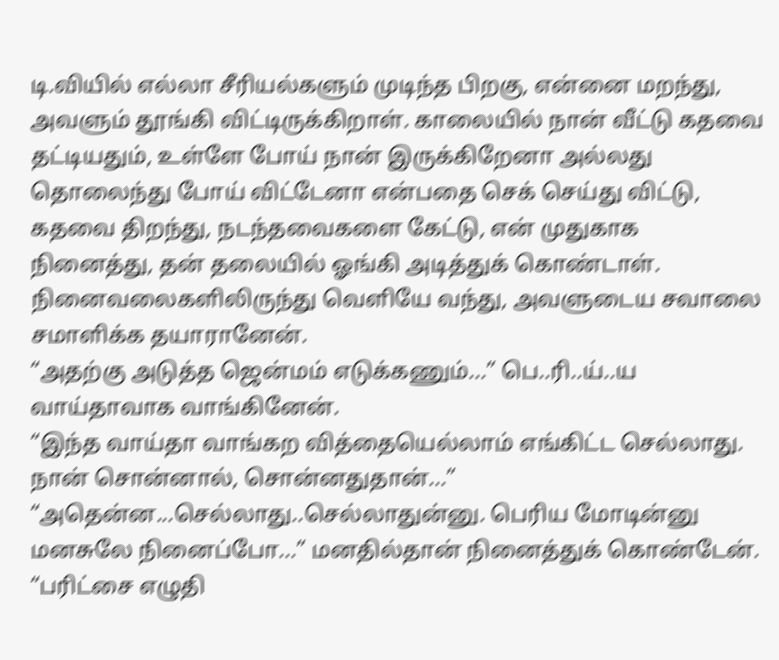டி.வியில் எல்லா சீரியல்களும் முடிந்த பிறகு, என்னை மறந்து, அவளும் தூங்கி விட்டிருக்கிறாள். காலையில் நான் வீட்டு கதவை தட்டியதும், உள்ளே போய் நான் இருக்கிறேனா அல்லது தொலைந்து போய் விட்டேனா என்பதை செக் செய்து விட்டு, கதவை திறந்து, நடந்தவைகளை கேட்டு, என் முதுகாக நினைத்து, தன் தலையில் ஓங்கி அடித்துக் கொண்டாள்.
நினைவலைகளிலிருந்து வெளியே வந்து, அவளுடைய சவாலை சமாளிக்க தயாரானேன்.
“அதற்கு அடுத்த ஜென்மம் எடுக்கணும்...” பெ..ரி..ய்..ய வாய்தாவாக வாங்கினேன்.
“இந்த வாய்தா வாங்கற வித்தையெல்லாம் எங்கிட்ட செல்லாது. நான் சொன்னால், சொன்னதுதான்...”
“அதென்ன...செல்லாது..செல்லாதுன்னு. பெரிய மோடின்னு மனசுலே நினைப்போ...” மனதில்தான் நினைத்துக் கொண்டேன்.
“பரிட்சை எழுதி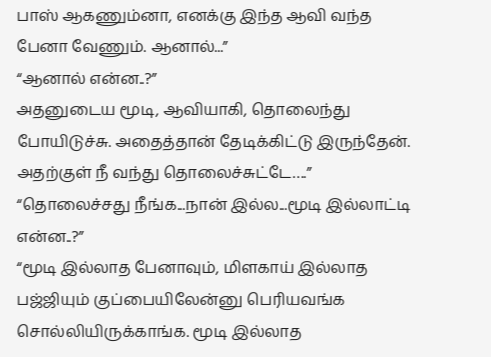பாஸ் ஆகணும்னா, எனக்கு இந்த ஆவி வந்த பேனா வேணும். ஆனால்...”
“ஆனால் என்ன..?”
அதனுடைய மூடி, ஆவியாகி, தொலைந்து போயிடுச்சு. அதைத்தான் தேடிக்கிட்டு இருந்தேன். அதற்குள் நீ வந்து தொலைச்சுட்டே….”
“தொலைச்சது நீங்க...நான் இல்ல...மூடி இல்லாட்டி என்ன..?”
“மூடி இல்லாத பேனாவும், மிளகாய் இல்லாத பஜ்ஜியும் குப்பையிலேன்னு பெரியவங்க சொல்லியிருக்காங்க. மூடி இல்லாத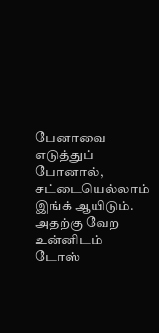பேனாவை எடுத்துப் போனால், சட்டையெல்லாம் இங்க் ஆயிடும். அதற்கு வேற உன்னிடம் டோஸ்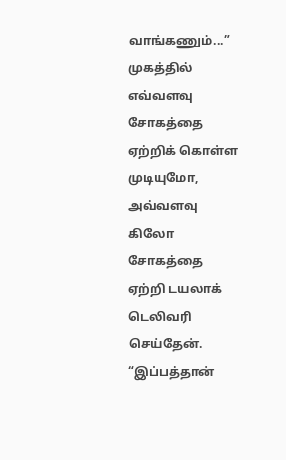வாங்கணும்...” முகத்தில் எவ்வளவு சோகத்தை ஏற்றிக் கொள்ள முடியுமோ, அவ்வளவு கிலோ சோகத்தை ஏற்றி டயலாக் டெலிவரி செய்தேன்.
“இப்பத்தான்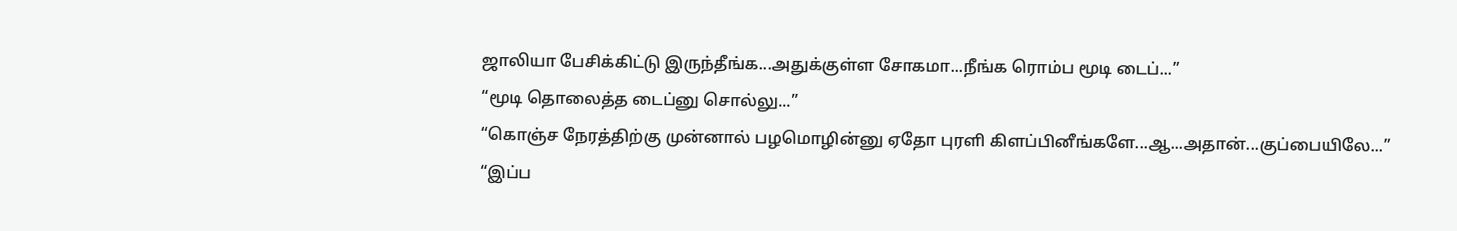ஜாலியா பேசிக்கிட்டு இருந்தீங்க...அதுக்குள்ள சோகமா...நீங்க ரொம்ப மூடி டைப்...”
“மூடி தொலைத்த டைப்னு சொல்லு...”
“கொஞ்ச நேரத்திற்கு முன்னால் பழமொழின்னு ஏதோ புரளி கிளப்பினீங்களே...ஆ...அதான்...குப்பையிலே...”
“இப்ப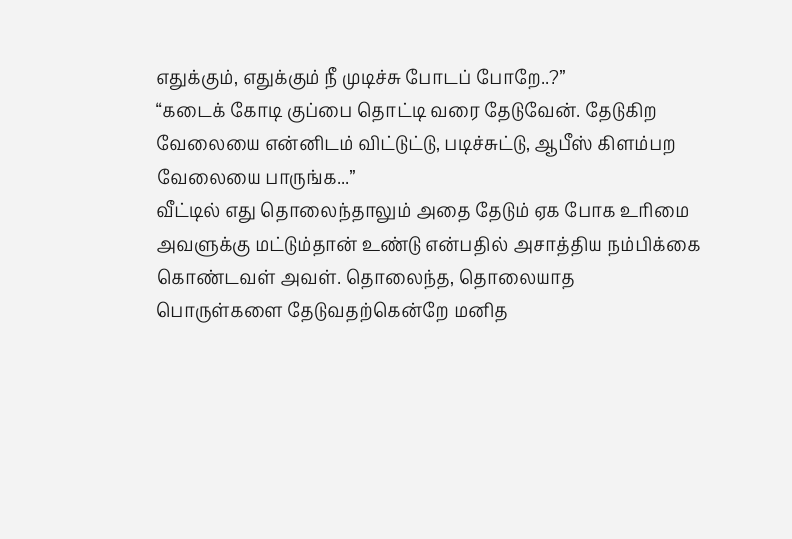எதுக்கும், எதுக்கும் நீ முடிச்சு போடப் போறே..?”
“கடைக் கோடி குப்பை தொட்டி வரை தேடுவேன். தேடுகிற வேலையை என்னிடம் விட்டுட்டு, படிச்சுட்டு, ஆபீஸ் கிளம்பற வேலையை பாருங்க...”
வீட்டில் எது தொலைந்தாலும் அதை தேடும் ஏக போக உரிமை அவளுக்கு மட்டும்தான் உண்டு என்பதில் அசாத்திய நம்பிக்கை கொண்டவள் அவள். தொலைந்த, தொலையாத பொருள்களை தேடுவதற்கென்றே மனித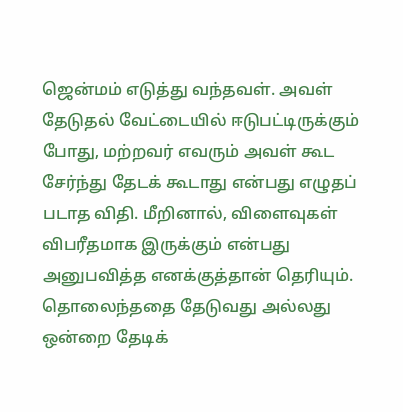ஜென்மம் எடுத்து வந்தவள். அவள் தேடுதல் வேட்டையில் ஈடுபட்டிருக்கும் போது, மற்றவர் எவரும் அவள் கூட சேர்ந்து தேடக் கூடாது என்பது எழுதப் படாத விதி. மீறினால், விளைவுகள் விபரீதமாக இருக்கும் என்பது அனுபவித்த எனக்குத்தான் தெரியும்.
தொலைந்ததை தேடுவது அல்லது ஒன்றை தேடிக்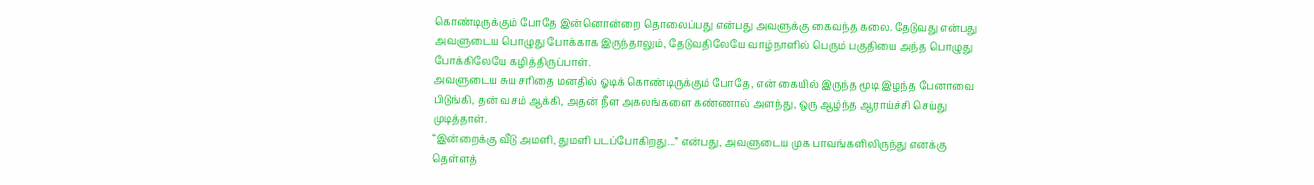கொண்டிருக்கும் போதே இன்னொன்றை தொலைப்பது என்பது அவளுக்கு கைவந்த கலை. தேடுவது என்பது அவளுடைய பொழுது போக்காக இருந்தாலும், தேடுவதிலேயே வாழ்நாளில் பெரும் பகுதியை அந்த பொழுது போக்கிலேயே கழித்திருப்பாள்.
அவளுடைய சுய சரிதை மனதில் ஓடிக் கொண்டிருக்கும் போதே, என் கையில் இருந்த மூடி இழந்த பேனாவை பிடுங்கி, தன் வசம் ஆக்கி, அதன் நீள அகலங்களை கண்ணால் அளந்து, ஒரு ஆழ்ந்த ஆராய்ச்சி செய்து முடித்தாள்.
“இன்றைக்கு வீடு அமளி, துமளி படப்போகிறது...” என்பது, அவளுடைய முக பாவங்களிலிருந்து எனக்கு தெள்ளத்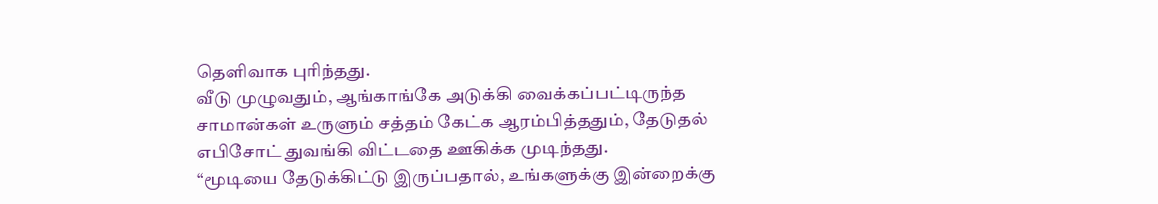தெளிவாக புரிந்தது.
வீடு முழுவதும், ஆங்காங்கே அடுக்கி வைக்கப்பட்டிருந்த சாமான்கள் உருளும் சத்தம் கேட்க ஆரம்பித்ததும், தேடுதல் எபிசோட் துவங்கி விட்டதை ஊகிக்க முடிந்தது.
“மூடியை தேடுக்கிட்டு இருப்பதால், உங்களுக்கு இன்றைக்கு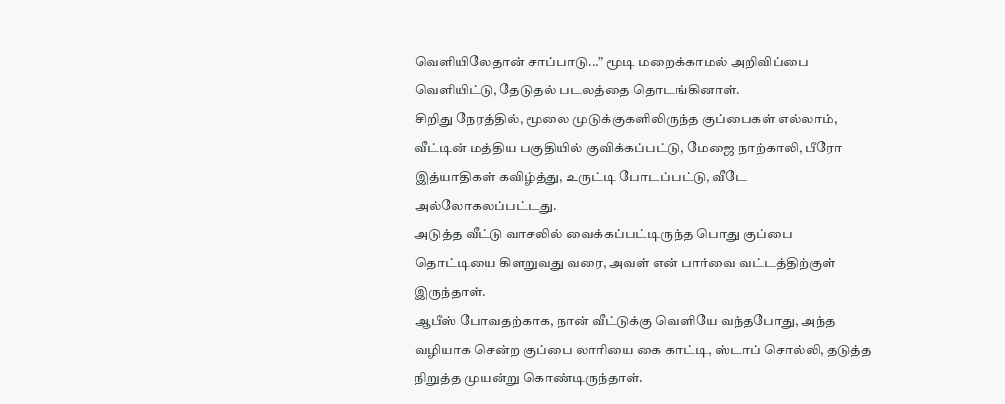வெளியிலேதான் சாப்பாடு...” மூடி மறைக்காமல் அறிவிப்பை வெளியிட்டு, தேடுதல் படலத்தை தொடங்கினாள்.
சிறிது நேரத்தில், மூலை முடுக்குகளிலிருந்த குப்பைகள் எல்லாம், வீட்டின் மத்திய பகுதியில் குவிக்கப்பட்டு, மேஜை நாற்காலி, பீரோ இத்யாதிகள் கவிழ்த்து, உருட்டி போடப்பட்டு, வீடே அல்லோகலப்பட்டது.
அடுத்த வீட்டு வாசலில் வைக்கப்பட்டிருந்த பொது குப்பை தொட்டியை கிளறுவது வரை, அவள் என் பார்வை வட்டத்திற்குள் இருந்தாள்.
ஆபீஸ் போவதற்காக, நான் வீட்டுக்கு வெளியே வந்தபோது, அந்த வழியாக சென்ற குப்பை லாரியை கை காட்டி, ஸ்டாப் சொல்லி, தடுத்த நிறுத்த முயன்று கொண்டிருந்தாள்.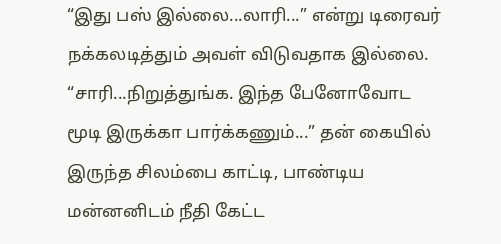“இது பஸ் இல்லை...லாரி...” என்று டிரைவர் நக்கலடித்தும் அவள் விடுவதாக இல்லை.
“சாரி...நிறுத்துங்க. இந்த பேனோவோட மூடி இருக்கா பார்க்கணும்...” தன் கையில் இருந்த சிலம்பை காட்டி, பாண்டிய மன்னனிடம் நீதி கேட்ட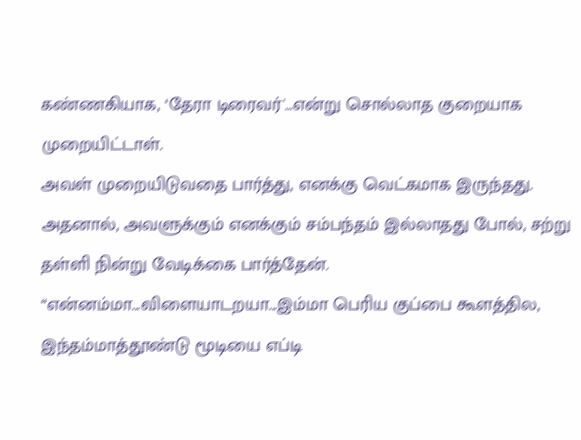கண்ணகியாக, ‘தேரா டிரைவர்'…என்று சொல்லாத குறையாக முறையிட்டாள்.
அவள் முறையிடுவதை பார்த்து, எனக்கு வெட்கமாக இருந்தது. அதனால், அவளுக்கும் எனக்கும் சம்பந்தம் இல்லாதது போல், சற்று தள்ளி நின்று வேடிக்கை பார்த்தேன்.
“என்னம்மா...விளையாடறயா...இம்மா பெரிய குப்பை கூளத்தில, இந்தம்மாத்தூண்டு மூடியை எப்டி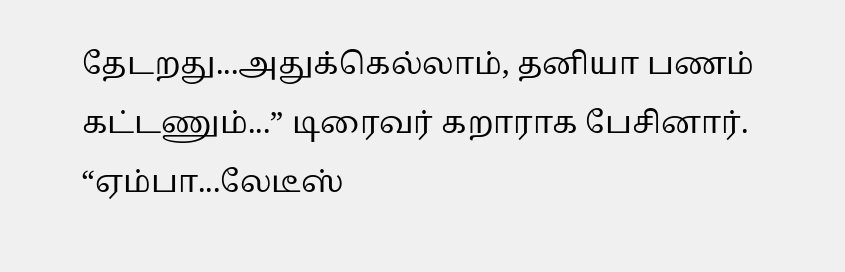தேடறது...அதுக்கெல்லாம், தனியா பணம் கட்டணும்...” டிரைவர் கறாராக பேசினார்.
“ஏம்பா...லேடீஸ்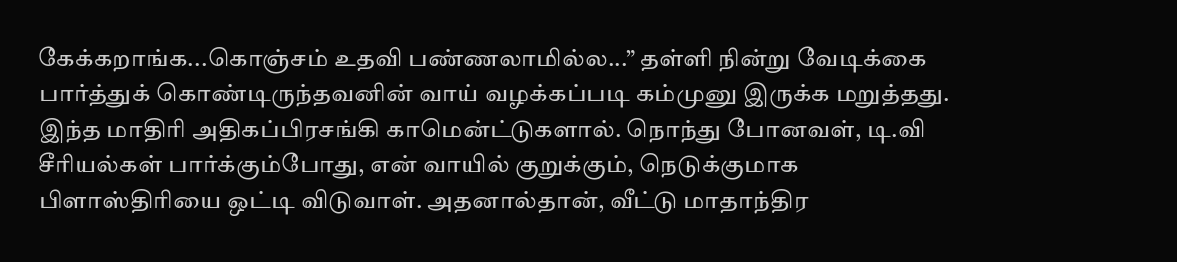கேக்கறாங்க...கொஞ்சம் உதவி பண்ணலாமில்ல...” தள்ளி நின்று வேடிக்கை பார்த்துக் கொண்டிருந்தவனின் வாய் வழக்கப்படி கம்முனு இருக்க மறுத்தது.
இந்த மாதிரி அதிகப்பிரசங்கி காமென்ட்டுகளால். நொந்து போனவள், டி.வி சீரியல்கள் பார்க்கும்போது, என் வாயில் குறுக்கும், நெடுக்குமாக பிளாஸ்திரியை ஒட்டி விடுவாள். அதனால்தான், வீட்டு மாதாந்திர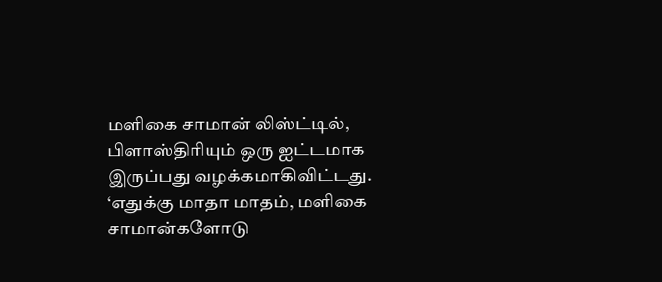மளிகை சாமான் லிஸ்ட்டில், பிளாஸ்திரியும் ஒரு ஐட்டமாக இருப்பது வழக்கமாகிவிட்டது.
‘எதுக்கு மாதா மாதம், மளிகை சாமான்களோடு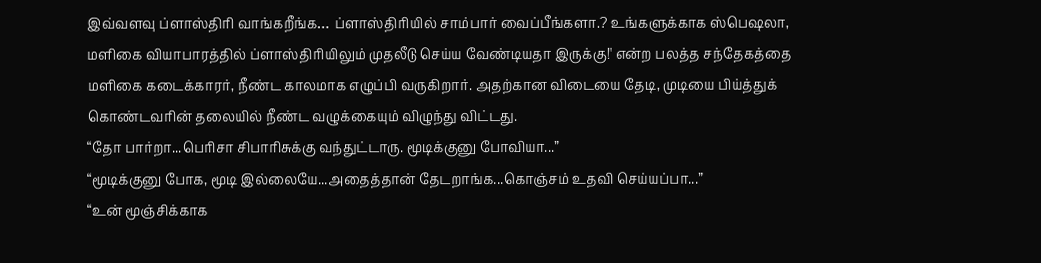இவ்வளவு ப்ளாஸ்திரி வாங்கறீங்க… ப்ளாஸ்திரியில் சாம்பார் வைப்பீங்களா.? உங்களுக்காக ஸ்பெஷலா, மளிகை வியாபாரத்தில் ப்ளாஸ்திரியிலும் முதலீடு செய்ய வேண்டியதா இருக்கு!' என்ற பலத்த சந்தேகத்தை மளிகை கடைக்காரர், நீண்ட காலமாக எழுப்பி வருகிறார். அதற்கான விடையை தேடி, முடியை பிய்த்துக் கொண்டவரின் தலையில் நீண்ட வழுக்கையும் விழுந்து விட்டது.
“தோ பார்றா...பெரிசா சிபாரிசுக்கு வந்துட்டாரு. மூடிக்குனு போவியா...”
“மூடிக்குனு போக, மூடி இல்லையே...அதைத்தான் தேடறாங்க...கொஞ்சம் உதவி செய்யப்பா...”
“உன் மூஞ்சிக்காக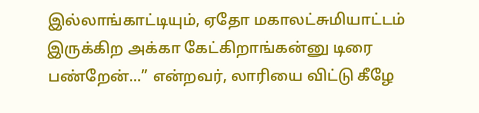இல்லாங்காட்டியும், ஏதோ மகாலட்சுமியாட்டம் இருக்கிற அக்கா கேட்கிறாங்கன்னு டிரை பண்றேன்...” என்றவர், லாரியை விட்டு கீழே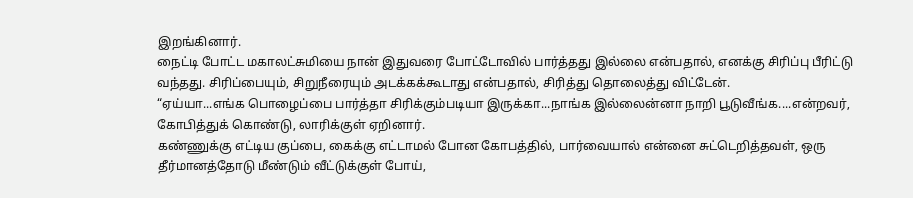இறங்கினார்.
நைட்டி போட்ட மகாலட்சுமியை நான் இதுவரை போட்டோவில் பார்த்தது இல்லை என்பதால், எனக்கு சிரிப்பு பீரிட்டு வந்தது. சிரிப்பையும், சிறுநீரையும் அடக்கக்கூடாது என்பதால், சிரித்து தொலைத்து விட்டேன்.
“ஏய்யா...எங்க பொழைப்பை பார்த்தா சிரிக்கும்படியா இருக்கா...நாங்க இல்லைன்னா நாறி பூடுவீங்க....என்றவர், கோபித்துக் கொண்டு, லாரிக்குள் ஏறினார்.
கண்ணுக்கு எட்டிய குப்பை, கைக்கு எட்டாமல் போன கோபத்தில், பார்வையால் என்னை சுட்டெறித்தவள், ஒரு தீர்மானத்தோடு மீண்டும் வீட்டுக்குள் போய்,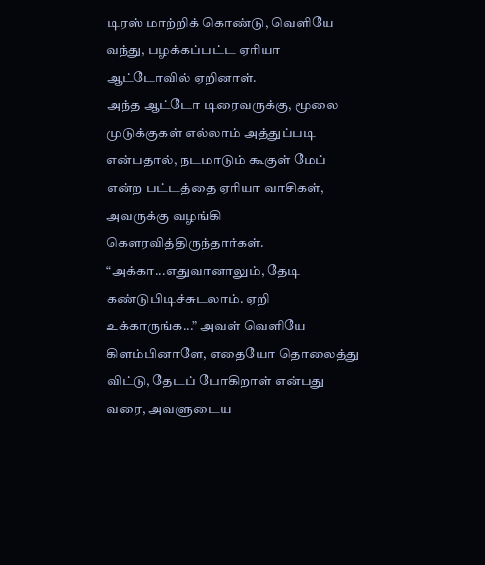டிரஸ் மாற்றிக் கொண்டு, வெளியே வந்து, பழக்கப்பட்ட ஏரியா ஆட்டோவில் ஏறினாள்.
அந்த ஆட்டோ டிரைவருக்கு, மூலை முடுக்குகள் எல்லாம் அத்துப்படி என்பதால், நடமாடும் கூகுள் மேப் என்ற பட்டத்தை ஏரியா வாசிகள், அவருக்கு வழங்கி கௌரவித்திருந்தார்கள்.
“அக்கா...எதுவானாலும், தேடி கண்டுபிடிச்சுடலாம். ஏறி உக்காருங்க...” அவள் வெளியே கிளம்பினாளே, எதையோ தொலைத்து விட்டு, தேடப் போகிறாள் என்பது வரை, அவளுடைய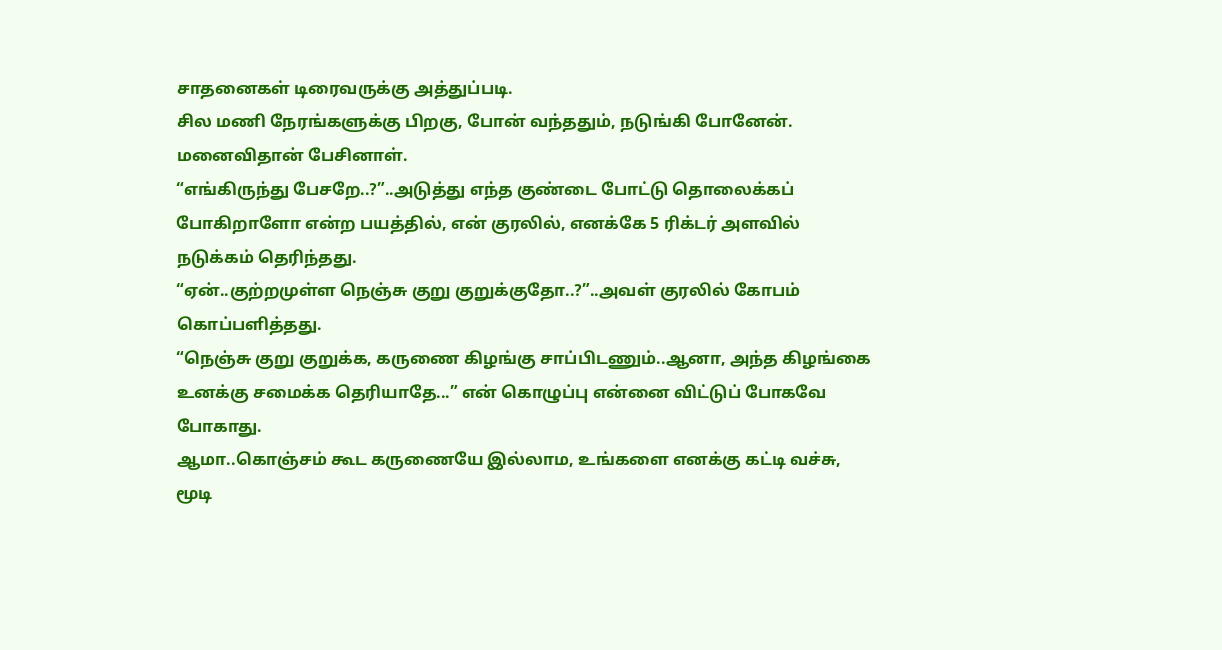சாதனைகள் டிரைவருக்கு அத்துப்படி.
சில மணி நேரங்களுக்கு பிறகு, போன் வந்ததும், நடுங்கி போனேன். மனைவிதான் பேசினாள்.
“எங்கிருந்து பேசறே..?”..அடுத்து எந்த குண்டை போட்டு தொலைக்கப் போகிறாளோ என்ற பயத்தில், என் குரலில், எனக்கே 5 ரிக்டர் அளவில் நடுக்கம் தெரிந்தது.
“ஏன்..குற்றமுள்ள நெஞ்சு குறு குறுக்குதோ..?”..அவள் குரலில் கோபம் கொப்பளித்தது.
“நெஞ்சு குறு குறுக்க, கருணை கிழங்கு சாப்பிடணும்..ஆனா, அந்த கிழங்கை உனக்கு சமைக்க தெரியாதே...” என் கொழுப்பு என்னை விட்டுப் போகவே போகாது.
ஆமா..கொஞ்சம் கூட கருணையே இல்லாம, உங்களை எனக்கு கட்டி வச்சு, மூடி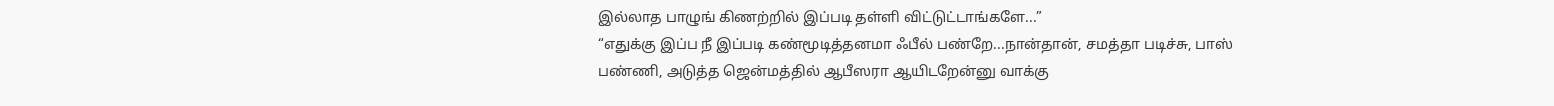இல்லாத பாழுங் கிணற்றில் இப்படி தள்ளி விட்டுட்டாங்களே...”
“எதுக்கு இப்ப நீ இப்படி கண்மூடித்தனமா ஃபீல் பண்றே...நான்தான், சமத்தா படிச்சு, பாஸ் பண்ணி, அடுத்த ஜென்மத்தில் ஆபீஸரா ஆயிடறேன்னு வாக்கு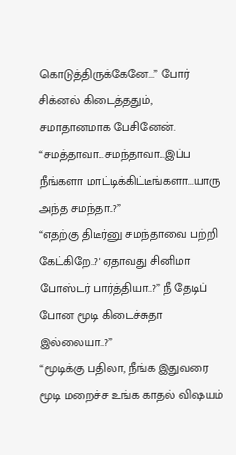கொடுத்திருக்கேனே...” போர் சிக்னல் கிடைத்ததும், சமாதானமாக பேசினேன்.
“சமத்தாவா...சமந்தாவா...இப்ப நீங்களா மாட்டிக்கிட்டீங்களா...யாரு அந்த சமந்தா..?”
“எதற்கு திடீர்னு சமந்தாவை பற்றி கேட்கிறே..?' ஏதாவது சினிமா போஸ்டர் பார்த்தியா..?” நீ தேடிப் போன மூடி கிடைச்சுதா இல்லையா..?”
“மூடிக்கு பதிலா, நீங்க இதுவரை மூடி மறைச்ச உங்க காதல் விஷயம்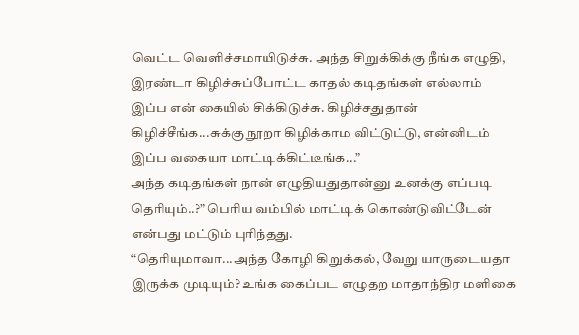வெட்ட வெளிச்சமாயிடுச்சு. அந்த சிறுக்கிக்கு நீங்க எழுதி, இரண்டா கிழிச்சுப்போட்ட காதல் கடிதங்கள் எல்லாம் இப்ப என் கையில் சிக்கிடுச்சு. கிழிச்சதுதான் கிழிச்சீங்க...சுக்கு நூறா கிழிக்காம விட்டுட்டு, என்னிடம் இப்ப வகையா மாட்டிக்கிட்டீங்க...”
அந்த கடிதங்கள் நான் எழுதியதுதான்னு உனக்கு எப்படி தெரியும்..?” பெரிய வம்பில் மாட்டிக் கொண்டுவிட்டேன் என்பது மட்டும் புரிந்தது.
“தெரியுமாவா...அந்த கோழி கிறுக்கல், வேறு யாருடையதா இருக்க முடியும்? உங்க கைப்பட எழுதற மாதாந்திர மளிகை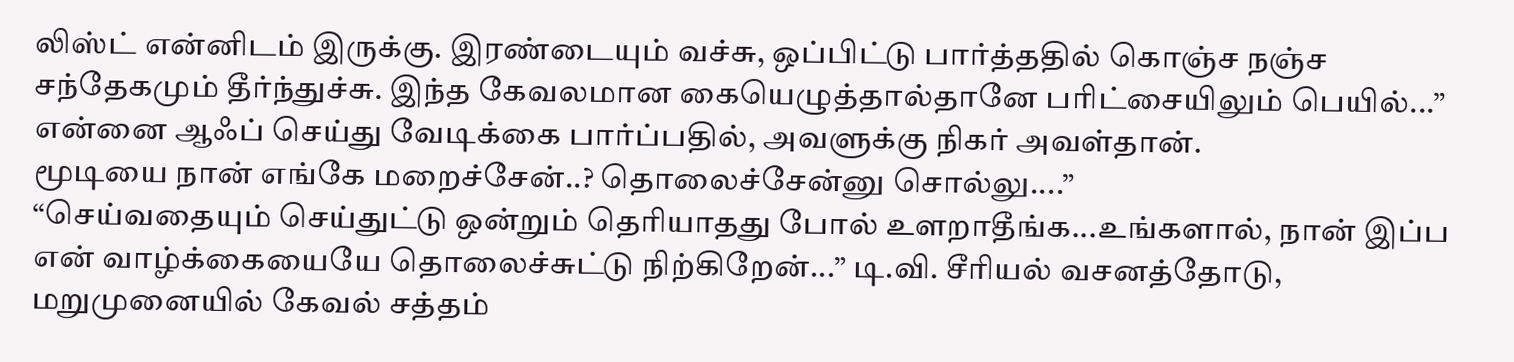லிஸ்ட் என்னிடம் இருக்கு. இரண்டையும் வச்சு, ஒப்பிட்டு பார்த்ததில் கொஞ்ச நஞ்ச சந்தேகமும் தீர்ந்துச்சு. இந்த கேவலமான கையெழுத்தால்தானே பரிட்சையிலும் பெயில்...” என்னை ஆஃப் செய்து வேடிக்கை பார்ப்பதில், அவளுக்கு நிகர் அவள்தான்.
மூடியை நான் எங்கே மறைச்சேன்..? தொலைச்சேன்னு சொல்லு....”
“செய்வதையும் செய்துட்டு ஒன்றும் தெரியாதது போல் உளறாதீங்க...உங்களால், நான் இப்ப என் வாழ்க்கையையே தொலைச்சுட்டு நிற்கிறேன்...” டி.வி. சீரியல் வசனத்தோடு, மறுமுனையில் கேவல் சத்தம்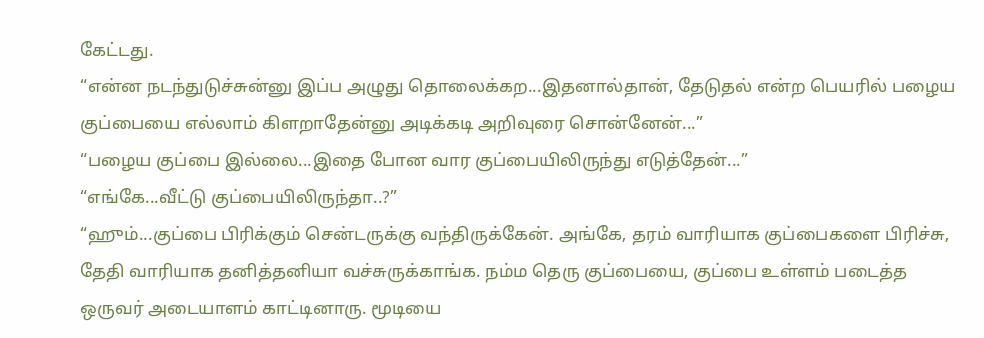கேட்டது.
“என்ன நடந்துடுச்சுன்னு இப்ப அழுது தொலைக்கற...இதனால்தான், தேடுதல் என்ற பெயரில் பழைய குப்பையை எல்லாம் கிளறாதேன்னு அடிக்கடி அறிவுரை சொன்னேன்...”
“பழைய குப்பை இல்லை...இதை போன வார குப்பையிலிருந்து எடுத்தேன்...”
“எங்கே...வீட்டு குப்பையிலிருந்தா..?”
“ஹும்...குப்பை பிரிக்கும் சென்டருக்கு வந்திருக்கேன். அங்கே, தரம் வாரியாக குப்பைகளை பிரிச்சு, தேதி வாரியாக தனித்தனியா வச்சுருக்காங்க. நம்ம தெரு குப்பையை, குப்பை உள்ளம் படைத்த ஒருவர் அடையாளம் காட்டினாரு. மூடியை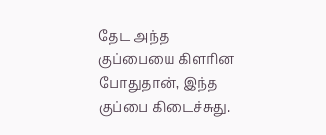தேட அந்த குப்பையை கிளரின போதுதான், இந்த குப்பை கிடைச்சுது.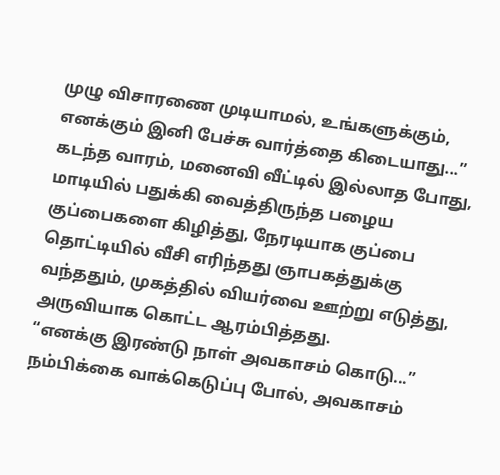முழு விசாரணை முடியாமல், உங்களுக்கும், எனக்கும் இனி பேச்சு வார்த்தை கிடையாது...”
கடந்த வாரம், மனைவி வீட்டில் இல்லாத போது, மாடியில் பதுக்கி வைத்திருந்த பழைய குப்பைகளை கிழித்து, நேரடியாக குப்பை தொட்டியில் வீசி எரிந்தது ஞாபகத்துக்கு வந்ததும், முகத்தில் வியர்வை ஊற்று எடுத்து, அருவியாக கொட்ட ஆரம்பித்தது.
“எனக்கு இரண்டு நாள் அவகாசம் கொடு...” நம்பிக்கை வாக்கெடுப்பு போல், அவகாசம்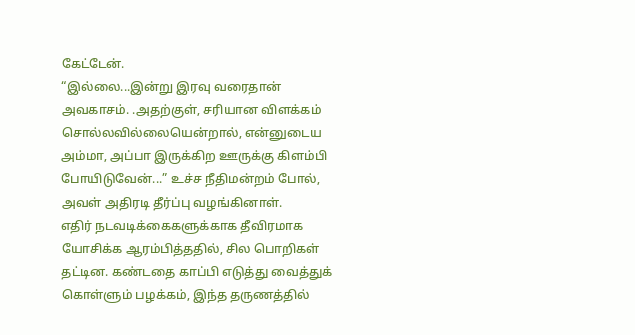கேட்டேன்.
“இல்லை...இன்று இரவு வரைதான் அவகாசம். .அதற்குள், சரியான விளக்கம் சொல்லவில்லையென்றால், என்னுடைய அம்மா, அப்பா இருக்கிற ஊருக்கு கிளம்பி போயிடுவேன்...” உச்ச நீதிமன்றம் போல், அவள் அதிரடி தீர்ப்பு வழங்கினாள்.
எதிர் நடவடிக்கைகளுக்காக தீவிரமாக யோசிக்க ஆரம்பித்ததில், சில பொறிகள் தட்டின. கண்டதை காப்பி எடுத்து வைத்துக் கொள்ளும் பழக்கம், இந்த தருணத்தில்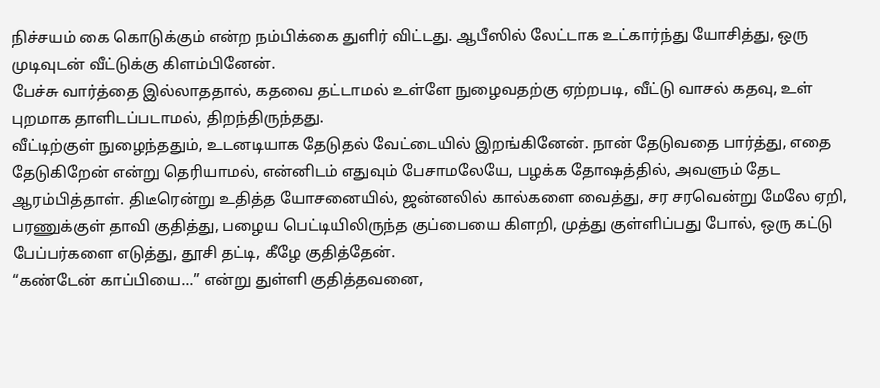நிச்சயம் கை கொடுக்கும் என்ற நம்பிக்கை துளிர் விட்டது. ஆபீஸில் லேட்டாக உட்கார்ந்து யோசித்து, ஒரு முடிவுடன் வீட்டுக்கு கிளம்பினேன்.
பேச்சு வார்த்தை இல்லாததால், கதவை தட்டாமல் உள்ளே நுழைவதற்கு ஏற்றபடி, வீட்டு வாசல் கதவு, உள் புறமாக தாளிடப்படாமல், திறந்திருந்தது.
வீட்டிற்குள் நுழைந்ததும், உடனடியாக தேடுதல் வேட்டையில் இறங்கினேன். நான் தேடுவதை பார்த்து, எதை தேடுகிறேன் என்று தெரியாமல், என்னிடம் எதுவும் பேசாமலேயே, பழக்க தோஷத்தில், அவளும் தேட ஆரம்பித்தாள். திடீரென்று உதித்த யோசனையில், ஜன்னலில் கால்களை வைத்து, சர சரவென்று மேலே ஏறி, பரணுக்குள் தாவி குதித்து, பழைய பெட்டியிலிருந்த குப்பையை கிளறி, முத்து குள்ளிப்பது போல், ஒரு கட்டு பேப்பர்களை எடுத்து, தூசி தட்டி, கீழே குதித்தேன்.
“கண்டேன் காப்பியை...” என்று துள்ளி குதித்தவனை,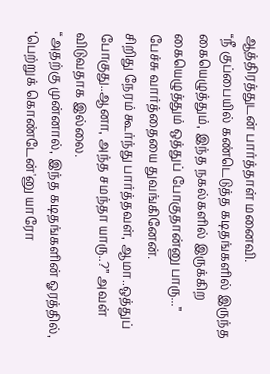ஆத்திரத்துடன் பார்த்தாள் மனைவி.
“நீ குப்பையில் கண்டெடுத்த கடிதங்களில் இருந்த கையெழுத்தும், இந்த நகல்களில் இருக்கிற கையெழுத்தும் ஒத்துப் போகுதான்னு பாரு...”
பேச்சு வார்த்தையை துவங்கினேன்.
சிறிது நேரம் கூர்ந்து பார்த்தவள், ஆமா..ஒத்துப் போகுது..ஆனா, அந்த சமந்தா யாரு..?” அவள் விடுவதாக இல்லை.
“அதற்கு முன்னால், இந்த கடிதங்களின் ஓரத்தில், ‘பெற்றுக் கொண்டேன்'னு யாரோ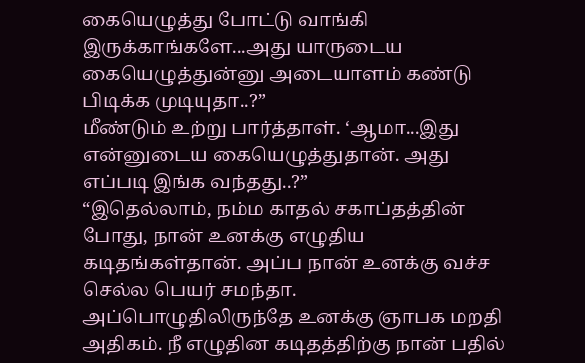கையெழுத்து போட்டு வாங்கி இருக்காங்களே...அது யாருடைய கையெழுத்துன்னு அடையாளம் கண்டு பிடிக்க முடியுதா..?”
மீண்டும் உற்று பார்த்தாள். ‘ஆமா...இது என்னுடைய கையெழுத்துதான். அது எப்படி இங்க வந்தது..?”
“இதெல்லாம், நம்ம காதல் சகாப்தத்தின் போது, நான் உனக்கு எழுதிய கடிதங்கள்தான். அப்ப நான் உனக்கு வச்ச செல்ல பெயர் சமந்தா. அப்பொழுதிலிருந்தே உனக்கு ஞாபக மறதி அதிகம். நீ எழுதின கடிதத்திற்கு நான் பதில்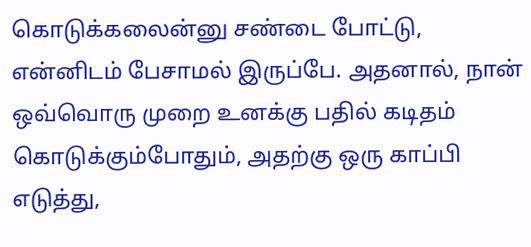கொடுக்கலைன்னு சண்டை போட்டு, என்னிடம் பேசாமல் இருப்பே. அதனால், நான் ஒவ்வொரு முறை உனக்கு பதில் கடிதம் கொடுக்கும்போதும், அதற்கு ஒரு காப்பி எடுத்து,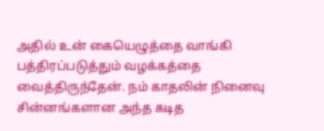அதில் உன் கையெழுத்தை வாங்கி பத்திரப்படுத்தும் வழக்கத்தை வைத்திருந்தேன். நம் காதலின் நினைவு சின்னங்களான அந்த கடித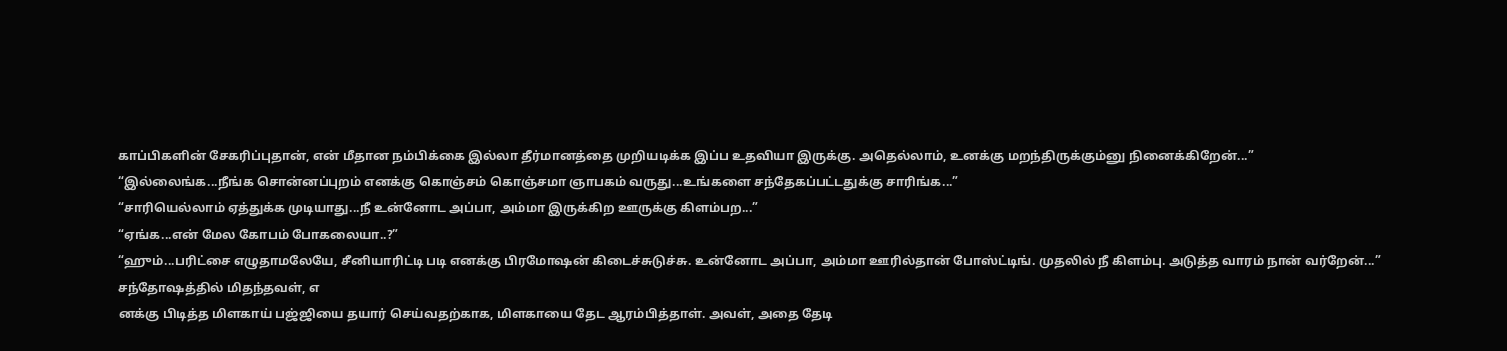காப்பிகளின் சேகரிப்புதான், என் மீதான நம்பிக்கை இல்லா தீர்மானத்தை முறியடிக்க இப்ப உதவியா இருக்கு. அதெல்லாம், உனக்கு மறந்திருக்கும்னு நினைக்கிறேன்...”
“இல்லைங்க...நீங்க சொன்னப்புறம் எனக்கு கொஞ்சம் கொஞ்சமா ஞாபகம் வருது...உங்களை சந்தேகப்பட்டதுக்கு சாரிங்க...”
“சாரியெல்லாம் ஏத்துக்க முடியாது...நீ உன்னோட அப்பா, அம்மா இருக்கிற ஊருக்கு கிளம்பற...”
“ஏங்க...என் மேல கோபம் போகலையா..?”
“ஹும்...பரிட்சை எழுதாமலேயே, சீனியாரிட்டி படி எனக்கு பிரமோஷன் கிடைச்சுடுச்சு. உன்னோட அப்பா, அம்மா ஊரில்தான் போஸ்ட்டிங். முதலில் நீ கிளம்பு. அடுத்த வாரம் நான் வர்றேன்...”
சந்தோஷத்தில் மிதந்தவள், எ
னக்கு பிடித்த மிளகாய் பஜ்ஜியை தயார் செய்வதற்காக, மிளகாயை தேட ஆரம்பித்தாள். அவள், அதை தேடி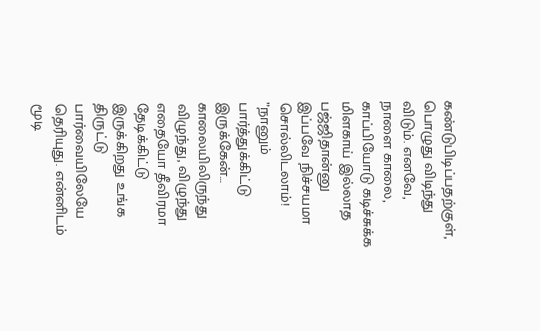கண்டுபிடிப்பதற்குள், பொழுது விடிந்து விடும். எனவே, நாளை காலை, காப்பியோடு கடிச்சுக்க மிளகாய் இல்லாத பஜ்ஜிதான்னு இப்பவே நிச்சயமா சொல்லிடலாம்!
”நானும் பார்த்துக்கிட்டு இருக்கேன்… காலையிலிருந்து விழுந்து, விழுந்து எதையோ தீவிரமா தேடிக்கிட்டு இருக்கிறது உங்க திருட்டு பார்வையிலேயே தெரியுது. என்னிடம் மூடி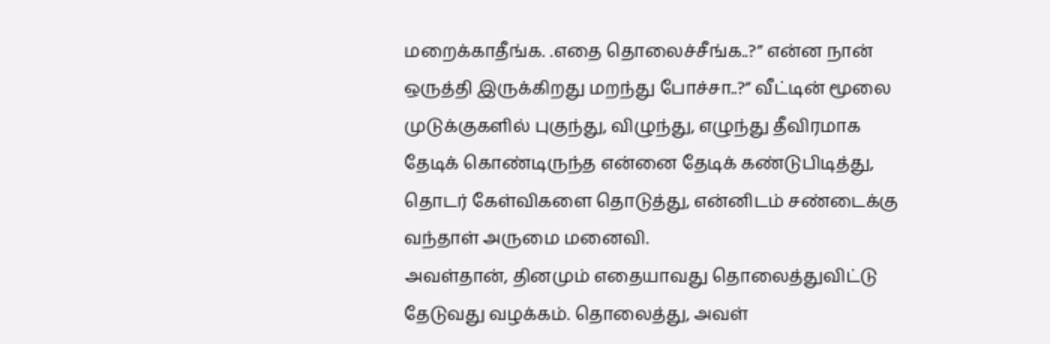மறைக்காதீங்க. .எதை தொலைச்சீங்க..?” என்ன நான் ஒருத்தி இருக்கிறது மறந்து போச்சா..?” வீட்டின் மூலை முடுக்குகளில் புகுந்து, விழுந்து, எழுந்து தீவிரமாக தேடிக் கொண்டிருந்த என்னை தேடிக் கண்டுபிடித்து, தொடர் கேள்விகளை தொடுத்து, என்னிடம் சண்டைக்கு வந்தாள் அருமை மனைவி.
அவள்தான், தினமும் எதையாவது தொலைத்துவிட்டு தேடுவது வழக்கம். தொலைத்து, அவள்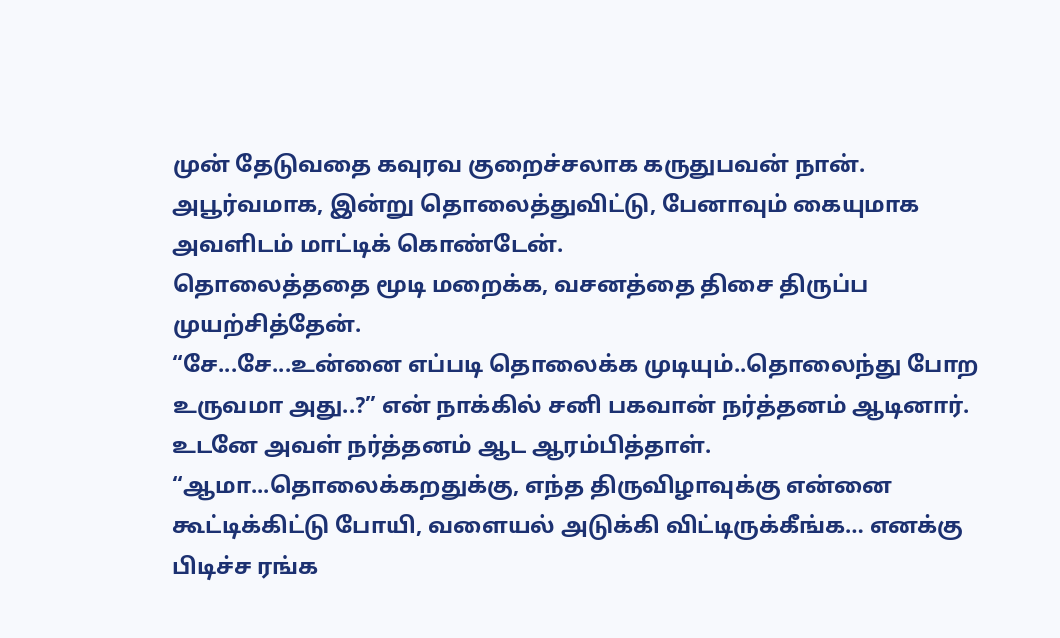முன் தேடுவதை கவுரவ குறைச்சலாக கருதுபவன் நான். அபூர்வமாக, இன்று தொலைத்துவிட்டு, பேனாவும் கையுமாக அவளிடம் மாட்டிக் கொண்டேன்.
தொலைத்ததை மூடி மறைக்க, வசனத்தை திசை திருப்ப முயற்சித்தேன்.
“சே...சே...உன்னை எப்படி தொலைக்க முடியும்..தொலைந்து போற உருவமா அது..?” என் நாக்கில் சனி பகவான் நர்த்தனம் ஆடினார்.
உடனே அவள் நர்த்தனம் ஆட ஆரம்பித்தாள்.
“ஆமா...தொலைக்கறதுக்கு, எந்த திருவிழாவுக்கு என்னை கூட்டிக்கிட்டு போயி, வளையல் அடுக்கி விட்டிருக்கீங்க… எனக்கு பிடிச்ச ரங்க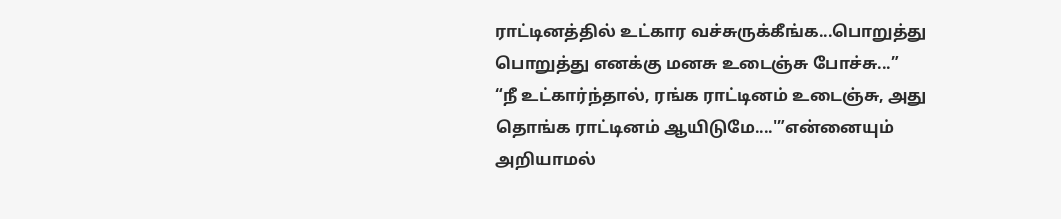ராட்டினத்தில் உட்கார வச்சுருக்கீங்க...பொறுத்து பொறுத்து எனக்கு மனசு உடைஞ்சு போச்சு...”
“நீ உட்கார்ந்தால், ரங்க ராட்டினம் உடைஞ்சு, அது தொங்க ராட்டினம் ஆயிடுமே....'”என்னையும் அறியாமல்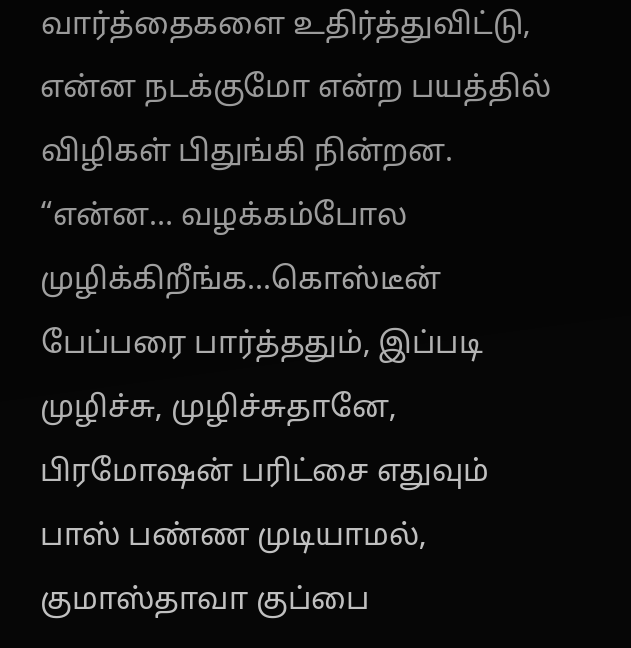வார்த்தைகளை உதிர்த்துவிட்டு, என்ன நடக்குமோ என்ற பயத்தில் விழிகள் பிதுங்கி நின்றன.
“என்ன… வழக்கம்போல முழிக்கிறீங்க...கொஸ்டீன் பேப்பரை பார்த்ததும், இப்படி முழிச்சு, முழிச்சுதானே, பிரமோஷன் பரிட்சை எதுவும் பாஸ் பண்ண முடியாமல், குமாஸ்தாவா குப்பை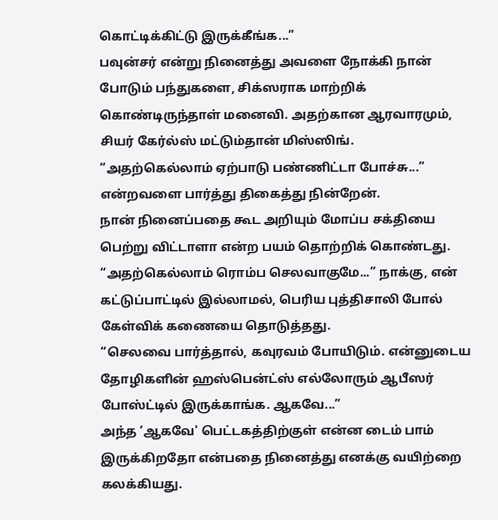கொட்டிக்கிட்டு இருக்கீங்க...”
பவுன்சர் என்று நினைத்து அவளை நோக்கி நான் போடும் பந்துகளை, சிக்ஸராக மாற்றிக் கொண்டிருந்தாள் மனைவி. அதற்கான ஆரவாரமும், சியர் கேர்ல்ஸ் மட்டும்தான் மிஸ்ஸிங்.
“அதற்கெல்லாம் ஏற்பாடு பண்ணிட்டா போச்சு...” என்றவளை பார்த்து திகைத்து நின்றேன்.
நான் நினைப்பதை கூட அறியும் மோப்ப சக்தியை பெற்று விட்டாளா என்ற பயம் தொற்றிக் கொண்டது.
“அதற்கெல்லாம் ரொம்ப செலவாகுமே...” நாக்கு, என் கட்டுப்பாட்டில் இல்லாமல், பெரிய புத்திசாலி போல் கேள்விக் கணையை தொடுத்தது.
“செலவை பார்த்தால், கவுரவம் போயிடும். என்னுடைய தோழிகளின் ஹஸ்பென்ட்ஸ் எல்லோரும் ஆபீஸர் போஸ்ட்டில் இருக்காங்க. ஆகவே...”
அந்த ‘ஆகவே' பெட்டகத்திற்குள் என்ன டைம் பாம் இருக்கிறதோ என்பதை நினைத்து எனக்கு வயிற்றை கலக்கியது.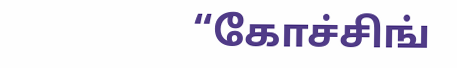“கோச்சிங்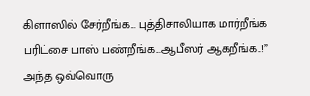கிளாஸில் சேர்றீங்க... புத்திசாலியாக மார்றீங்க பரிட்சை பாஸ் பண்றீங்க...ஆபீஸர் ஆகறீங்க..!” அந்த ஒவ்வொரு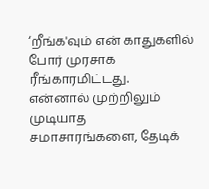‘றீங்க'வும் என் காதுகளில் போர் முரசாக ரீங்காரமிட்டது.
என்னால் முற்றிலும் முடியாத சமாசாரங்களை, தேடிக்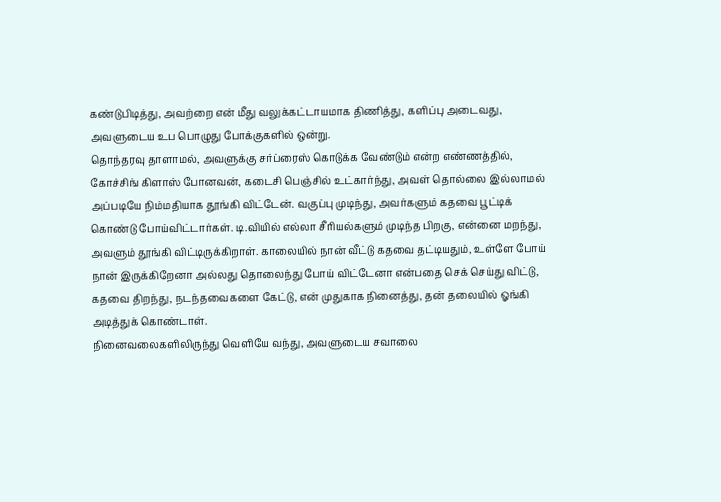கண்டுபிடித்து, அவற்றை என் மீது வலுக்கட்டாயமாக திணித்து, களிப்பு அடைவது, அவளுடைய உப பொழுது போக்குகளில் ஒன்று.
தொந்தரவு தாளாமல், அவளுக்கு சர்ப்ரைஸ் கொடுக்க வேண்டும் என்ற எண்ணத்தில், கோச்சிங் கிளாஸ் போனவன், கடைசி பெஞ்சில் உட்கார்ந்து, அவள் தொல்லை இல்லாமல் அப்படியே நிம்மதியாக தூங்கி விட்டேன். வகுப்பு முடிந்து, அவர்களும் கதவை பூட்டிக் கொண்டு போய்விட்டார்கள். டி.வியில் எல்லா சீரியல்களும் முடிந்த பிறகு, என்னை மறந்து, அவளும் தூங்கி விட்டிருக்கிறாள். காலையில் நான் வீட்டு கதவை தட்டியதும், உள்ளே போய் நான் இருக்கிறேனா அல்லது தொலைந்து போய் விட்டேனா என்பதை செக் செய்து விட்டு, கதவை திறந்து, நடந்தவைகளை கேட்டு, என் முதுகாக நினைத்து, தன் தலையில் ஓங்கி அடித்துக் கொண்டாள்.
நினைவலைகளிலிருந்து வெளியே வந்து, அவளுடைய சவாலை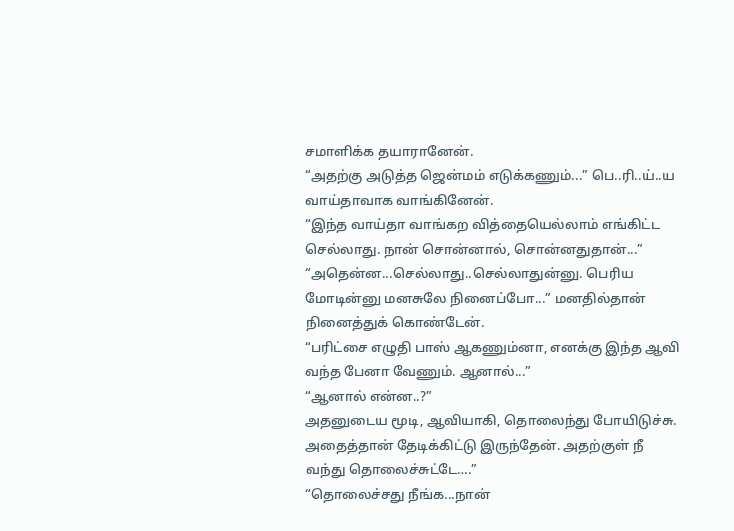சமாளிக்க தயாரானேன்.
“அதற்கு அடுத்த ஜென்மம் எடுக்கணும்...” பெ..ரி..ய்..ய வாய்தாவாக வாங்கினேன்.
“இந்த வாய்தா வாங்கற வித்தையெல்லாம் எங்கிட்ட செல்லாது. நான் சொன்னால், சொன்னதுதான்...”
“அதென்ன...செல்லாது..செல்லாதுன்னு. பெரிய மோடின்னு மனசுலே நினைப்போ...” மனதில்தான் நினைத்துக் கொண்டேன்.
“பரிட்சை எழுதி பாஸ் ஆகணும்னா, எனக்கு இந்த ஆவி வந்த பேனா வேணும். ஆனால்...”
“ஆனால் என்ன..?”
அதனுடைய மூடி, ஆவியாகி, தொலைந்து போயிடுச்சு. அதைத்தான் தேடிக்கிட்டு இருந்தேன். அதற்குள் நீ வந்து தொலைச்சுட்டே….”
“தொலைச்சது நீங்க...நான்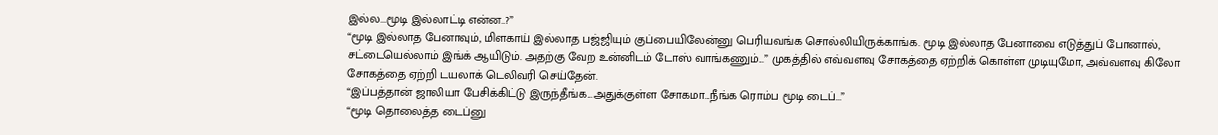இல்ல...மூடி இல்லாட்டி என்ன..?”
“மூடி இல்லாத பேனாவும், மிளகாய் இல்லாத பஜ்ஜியும் குப்பையிலேன்னு பெரியவங்க சொல்லியிருக்காங்க. மூடி இல்லாத பேனாவை எடுத்துப் போனால், சட்டையெல்லாம் இங்க் ஆயிடும். அதற்கு வேற உன்னிடம் டோஸ் வாங்கணும்...” முகத்தில் எவ்வளவு சோகத்தை ஏற்றிக் கொள்ள முடியுமோ, அவ்வளவு கிலோ சோகத்தை ஏற்றி டயலாக் டெலிவரி செய்தேன்.
“இப்பத்தான் ஜாலியா பேசிக்கிட்டு இருந்தீங்க...அதுக்குள்ள சோகமா...நீங்க ரொம்ப மூடி டைப்...”
“மூடி தொலைத்த டைப்னு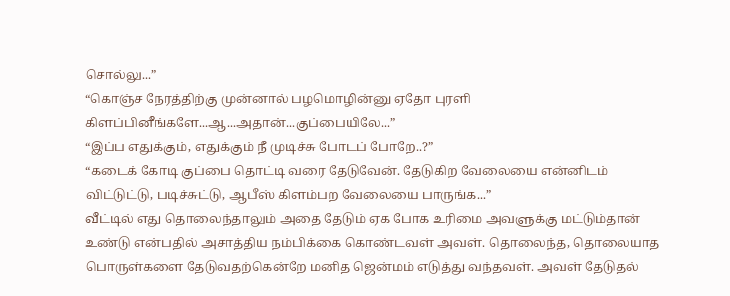சொல்லு...”
“கொஞ்ச நேரத்திற்கு முன்னால் பழமொழின்னு ஏதோ புரளி கிளப்பினீங்களே...ஆ...அதான்...குப்பையிலே...”
“இப்ப எதுக்கும், எதுக்கும் நீ முடிச்சு போடப் போறே..?”
“கடைக் கோடி குப்பை தொட்டி வரை தேடுவேன். தேடுகிற வேலையை என்னிடம் விட்டுட்டு, படிச்சுட்டு, ஆபீஸ் கிளம்பற வேலையை பாருங்க...”
வீட்டில் எது தொலைந்தாலும் அதை தேடும் ஏக போக உரிமை அவளுக்கு மட்டும்தான் உண்டு என்பதில் அசாத்திய நம்பிக்கை கொண்டவள் அவள். தொலைந்த, தொலையாத பொருள்களை தேடுவதற்கென்றே மனித ஜென்மம் எடுத்து வந்தவள். அவள் தேடுதல்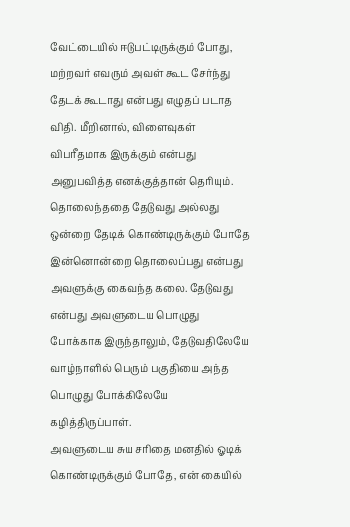வேட்டையில் ஈடுபட்டிருக்கும் போது, மற்றவர் எவரும் அவள் கூட சேர்ந்து தேடக் கூடாது என்பது எழுதப் படாத விதி. மீறினால், விளைவுகள் விபரீதமாக இருக்கும் என்பது அனுபவித்த எனக்குத்தான் தெரியும்.
தொலைந்ததை தேடுவது அல்லது ஒன்றை தேடிக் கொண்டிருக்கும் போதே இன்னொன்றை தொலைப்பது என்பது அவளுக்கு கைவந்த கலை. தேடுவது என்பது அவளுடைய பொழுது போக்காக இருந்தாலும், தேடுவதிலேயே வாழ்நாளில் பெரும் பகுதியை அந்த பொழுது போக்கிலேயே கழித்திருப்பாள்.
அவளுடைய சுய சரிதை மனதில் ஓடிக் கொண்டிருக்கும் போதே, என் கையில்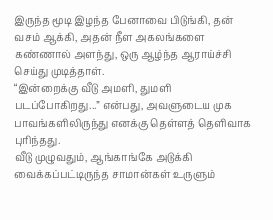இருந்த மூடி இழந்த பேனாவை பிடுங்கி, தன் வசம் ஆக்கி, அதன் நீள அகலங்களை கண்ணால் அளந்து, ஒரு ஆழ்ந்த ஆராய்ச்சி செய்து முடித்தாள்.
“இன்றைக்கு வீடு அமளி, துமளி படப்போகிறது...” என்பது, அவளுடைய முக பாவங்களிலிருந்து எனக்கு தெள்ளத் தெளிவாக புரிந்தது.
வீடு முழுவதும், ஆங்காங்கே அடுக்கி வைக்கப்பட்டிருந்த சாமான்கள் உருளும்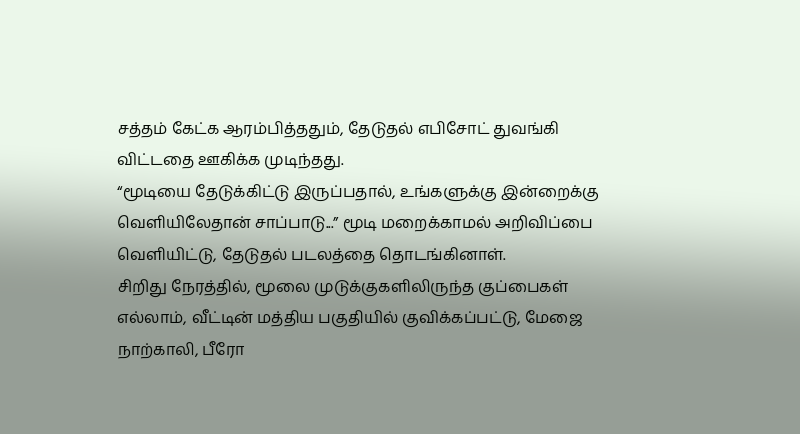சத்தம் கேட்க ஆரம்பித்ததும், தேடுதல் எபிசோட் துவங்கி விட்டதை ஊகிக்க முடிந்தது.
“மூடியை தேடுக்கிட்டு இருப்பதால், உங்களுக்கு இன்றைக்கு வெளியிலேதான் சாப்பாடு...” மூடி மறைக்காமல் அறிவிப்பை வெளியிட்டு, தேடுதல் படலத்தை தொடங்கினாள்.
சிறிது நேரத்தில், மூலை முடுக்குகளிலிருந்த குப்பைகள் எல்லாம், வீட்டின் மத்திய பகுதியில் குவிக்கப்பட்டு, மேஜை நாற்காலி, பீரோ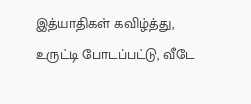இத்யாதிகள் கவிழ்த்து, உருட்டி போடப்பட்டு, வீடே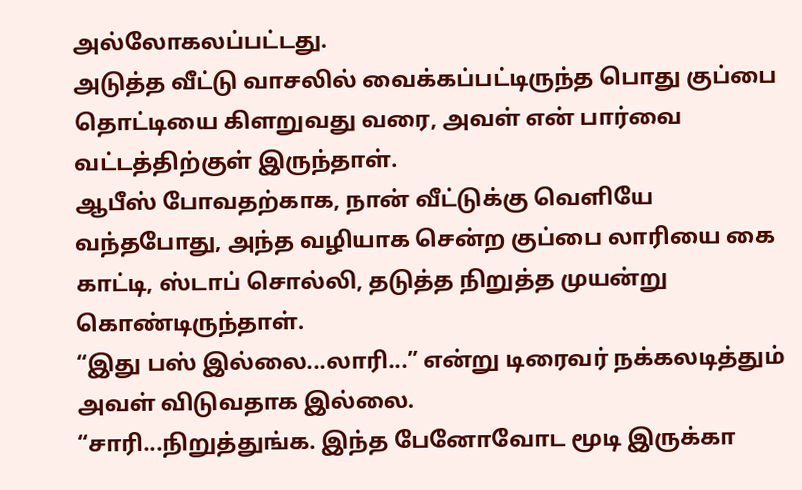அல்லோகலப்பட்டது.
அடுத்த வீட்டு வாசலில் வைக்கப்பட்டிருந்த பொது குப்பை தொட்டியை கிளறுவது வரை, அவள் என் பார்வை வட்டத்திற்குள் இருந்தாள்.
ஆபீஸ் போவதற்காக, நான் வீட்டுக்கு வெளியே வந்தபோது, அந்த வழியாக சென்ற குப்பை லாரியை கை காட்டி, ஸ்டாப் சொல்லி, தடுத்த நிறுத்த முயன்று கொண்டிருந்தாள்.
“இது பஸ் இல்லை...லாரி...” என்று டிரைவர் நக்கலடித்தும் அவள் விடுவதாக இல்லை.
“சாரி...நிறுத்துங்க. இந்த பேனோவோட மூடி இருக்கா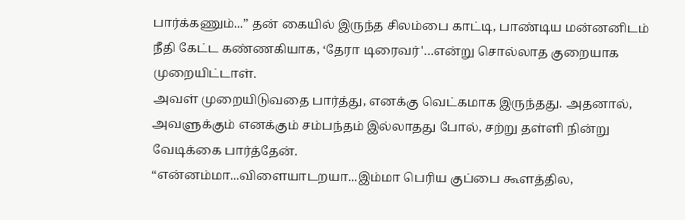பார்க்கணும்...” தன் கையில் இருந்த சிலம்பை காட்டி, பாண்டிய மன்னனிடம் நீதி கேட்ட கண்ணகியாக, ‘தேரா டிரைவர்'…என்று சொல்லாத குறையாக முறையிட்டாள்.
அவள் முறையிடுவதை பார்த்து, எனக்கு வெட்கமாக இருந்தது. அதனால், அவளுக்கும் எனக்கும் சம்பந்தம் இல்லாதது போல், சற்று தள்ளி நின்று வேடிக்கை பார்த்தேன்.
“என்னம்மா...விளையாடறயா...இம்மா பெரிய குப்பை கூளத்தில,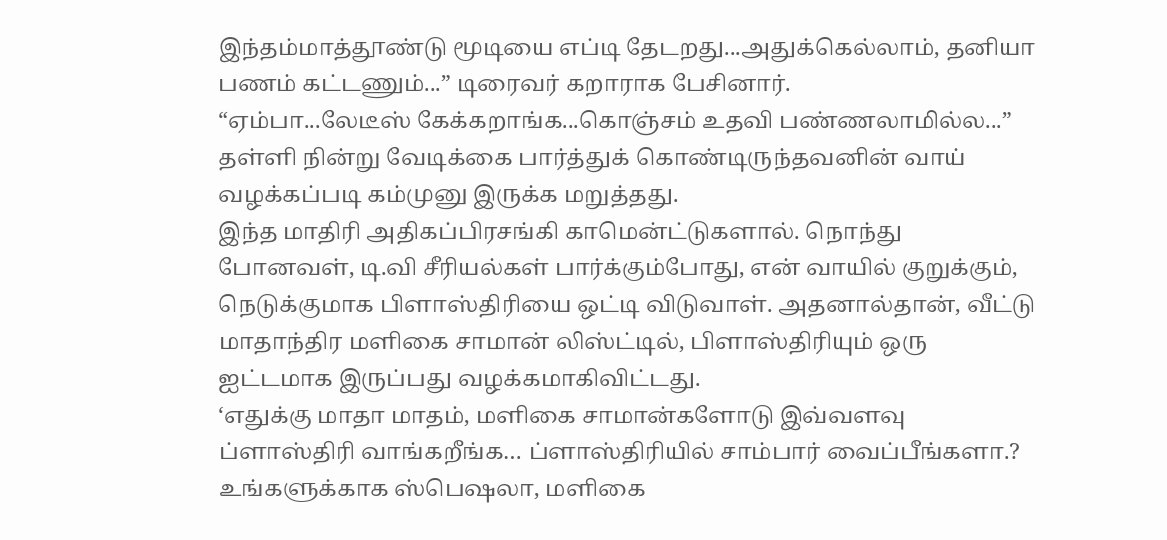இந்தம்மாத்தூண்டு மூடியை எப்டி தேடறது...அதுக்கெல்லாம், தனியா பணம் கட்டணும்...” டிரைவர் கறாராக பேசினார்.
“ஏம்பா...லேடீஸ் கேக்கறாங்க...கொஞ்சம் உதவி பண்ணலாமில்ல...” தள்ளி நின்று வேடிக்கை பார்த்துக் கொண்டிருந்தவனின் வாய் வழக்கப்படி கம்முனு இருக்க மறுத்தது.
இந்த மாதிரி அதிகப்பிரசங்கி காமென்ட்டுகளால். நொந்து போனவள், டி.வி சீரியல்கள் பார்க்கும்போது, என் வாயில் குறுக்கும், நெடுக்குமாக பிளாஸ்திரியை ஒட்டி விடுவாள். அதனால்தான், வீட்டு மாதாந்திர மளிகை சாமான் லிஸ்ட்டில், பிளாஸ்திரியும் ஒரு ஐட்டமாக இருப்பது வழக்கமாகிவிட்டது.
‘எதுக்கு மாதா மாதம், மளிகை சாமான்களோடு இவ்வளவு ப்ளாஸ்திரி வாங்கறீங்க… ப்ளாஸ்திரியில் சாம்பார் வைப்பீங்களா.? உங்களுக்காக ஸ்பெஷலா, மளிகை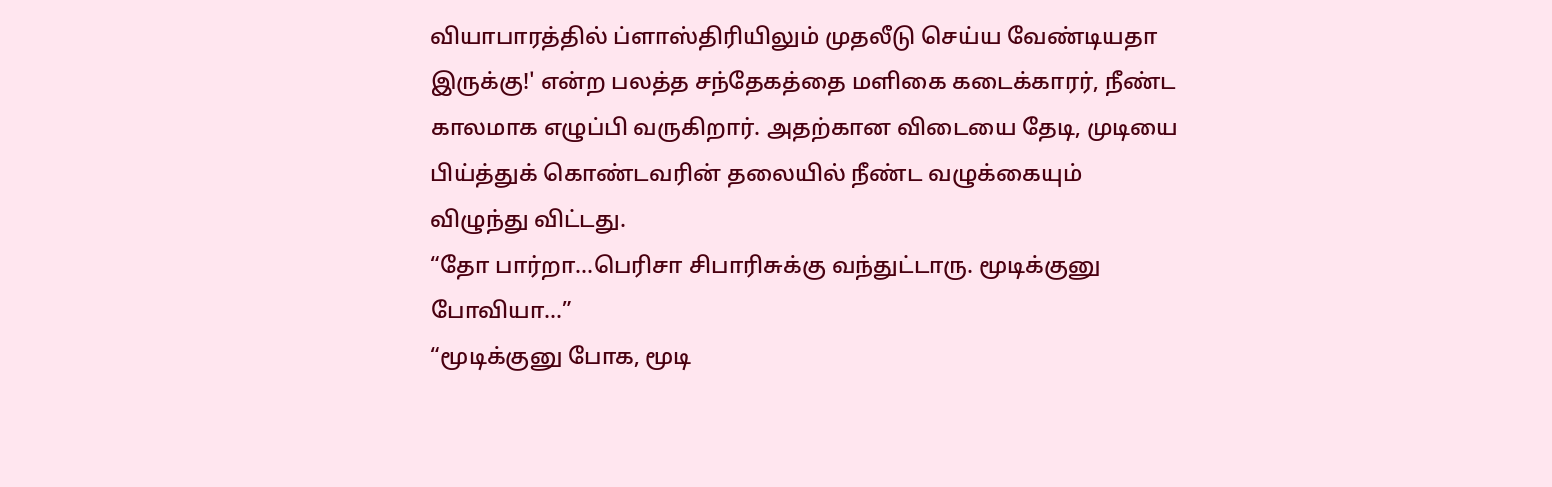வியாபாரத்தில் ப்ளாஸ்திரியிலும் முதலீடு செய்ய வேண்டியதா இருக்கு!' என்ற பலத்த சந்தேகத்தை மளிகை கடைக்காரர், நீண்ட காலமாக எழுப்பி வருகிறார். அதற்கான விடையை தேடி, முடியை பிய்த்துக் கொண்டவரின் தலையில் நீண்ட வழுக்கையும் விழுந்து விட்டது.
“தோ பார்றா...பெரிசா சிபாரிசுக்கு வந்துட்டாரு. மூடிக்குனு போவியா...”
“மூடிக்குனு போக, மூடி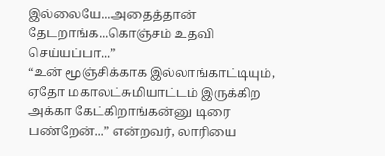இல்லையே...அதைத்தான் தேடறாங்க...கொஞ்சம் உதவி செய்யப்பா...”
“உன் மூஞ்சிக்காக இல்லாங்காட்டியும், ஏதோ மகாலட்சுமியாட்டம் இருக்கிற அக்கா கேட்கிறாங்கன்னு டிரை பண்றேன்...” என்றவர், லாரியை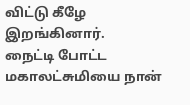விட்டு கீழே இறங்கினார்.
நைட்டி போட்ட மகாலட்சுமியை நான்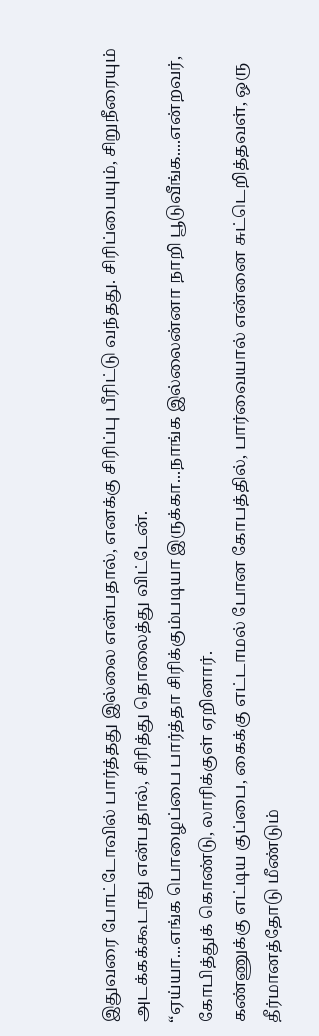இதுவரை போட்டோவில் பார்த்தது இல்லை என்பதால், எனக்கு சிரிப்பு பீரிட்டு வந்தது. சிரிப்பையும், சிறுநீரையும் அடக்கக்கூடாது என்பதால், சிரித்து தொலைத்து விட்டேன்.
“ஏய்யா...எங்க பொழைப்பை பார்த்தா சிரிக்கும்படியா இருக்கா...நாங்க இல்லைன்னா நாறி பூடுவீங்க....என்றவர், கோபித்துக் கொண்டு, லாரிக்குள் ஏறினார்.
கண்ணுக்கு எட்டிய குப்பை, கைக்கு எட்டாமல் போன கோபத்தில், பார்வையால் என்னை சுட்டெறித்தவள், ஒரு தீர்மானத்தோடு மீண்டும்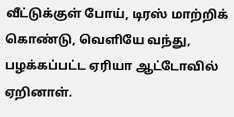வீட்டுக்குள் போய், டிரஸ் மாற்றிக் கொண்டு, வெளியே வந்து, பழக்கப்பட்ட ஏரியா ஆட்டோவில் ஏறினாள்.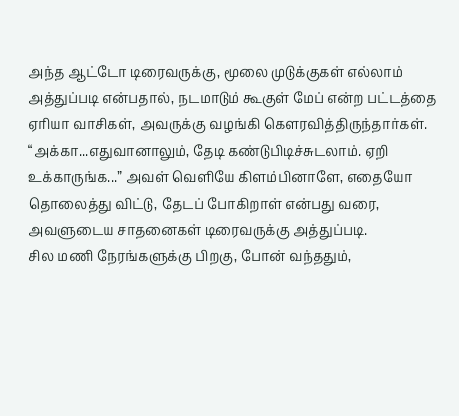அந்த ஆட்டோ டிரைவருக்கு, மூலை முடுக்குகள் எல்லாம் அத்துப்படி என்பதால், நடமாடும் கூகுள் மேப் என்ற பட்டத்தை ஏரியா வாசிகள், அவருக்கு வழங்கி கௌரவித்திருந்தார்கள்.
“அக்கா...எதுவானாலும், தேடி கண்டுபிடிச்சுடலாம். ஏறி உக்காருங்க...” அவள் வெளியே கிளம்பினாளே, எதையோ தொலைத்து விட்டு, தேடப் போகிறாள் என்பது வரை, அவளுடைய சாதனைகள் டிரைவருக்கு அத்துப்படி.
சில மணி நேரங்களுக்கு பிறகு, போன் வந்ததும்,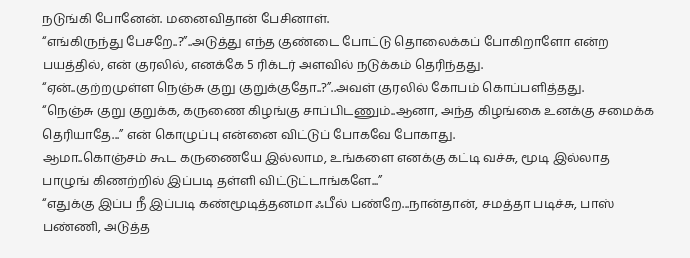நடுங்கி போனேன். மனைவிதான் பேசினாள்.
“எங்கிருந்து பேசறே..?”..அடுத்து எந்த குண்டை போட்டு தொலைக்கப் போகிறாளோ என்ற பயத்தில், என் குரலில், எனக்கே 5 ரிக்டர் அளவில் நடுக்கம் தெரிந்தது.
“ஏன்..குற்றமுள்ள நெஞ்சு குறு குறுக்குதோ..?”..அவள் குரலில் கோபம் கொப்பளித்தது.
“நெஞ்சு குறு குறுக்க, கருணை கிழங்கு சாப்பிடணும்..ஆனா, அந்த கிழங்கை உனக்கு சமைக்க தெரியாதே...” என் கொழுப்பு என்னை விட்டுப் போகவே போகாது.
ஆமா..கொஞ்சம் கூட கருணையே இல்லாம, உங்களை எனக்கு கட்டி வச்சு, மூடி இல்லாத பாழுங் கிணற்றில் இப்படி தள்ளி விட்டுட்டாங்களே...”
“எதுக்கு இப்ப நீ இப்படி கண்மூடித்தனமா ஃபீல் பண்றே...நான்தான், சமத்தா படிச்சு, பாஸ் பண்ணி, அடுத்த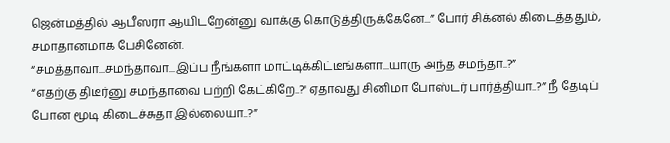ஜென்மத்தில் ஆபீஸரா ஆயிடறேன்னு வாக்கு கொடுத்திருக்கேனே...” போர் சிக்னல் கிடைத்ததும், சமாதானமாக பேசினேன்.
“சமத்தாவா...சமந்தாவா...இப்ப நீங்களா மாட்டிக்கிட்டீங்களா...யாரு அந்த சமந்தா..?”
“எதற்கு திடீர்னு சமந்தாவை பற்றி கேட்கிறே..?' ஏதாவது சினிமா போஸ்டர் பார்த்தியா..?” நீ தேடிப் போன மூடி கிடைச்சுதா இல்லையா..?”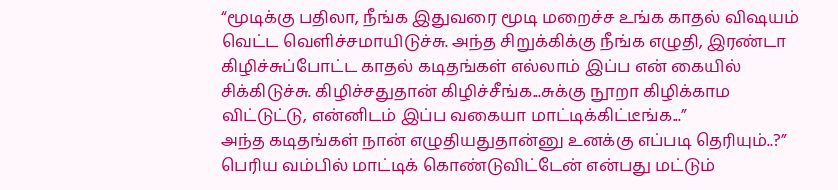“மூடிக்கு பதிலா, நீங்க இதுவரை மூடி மறைச்ச உங்க காதல் விஷயம் வெட்ட வெளிச்சமாயிடுச்சு. அந்த சிறுக்கிக்கு நீங்க எழுதி, இரண்டா கிழிச்சுப்போட்ட காதல் கடிதங்கள் எல்லாம் இப்ப என் கையில் சிக்கிடுச்சு. கிழிச்சதுதான் கிழிச்சீங்க...சுக்கு நூறா கிழிக்காம விட்டுட்டு, என்னிடம் இப்ப வகையா மாட்டிக்கிட்டீங்க...”
அந்த கடிதங்கள் நான் எழுதியதுதான்னு உனக்கு எப்படி தெரியும்..?” பெரிய வம்பில் மாட்டிக் கொண்டுவிட்டேன் என்பது மட்டும்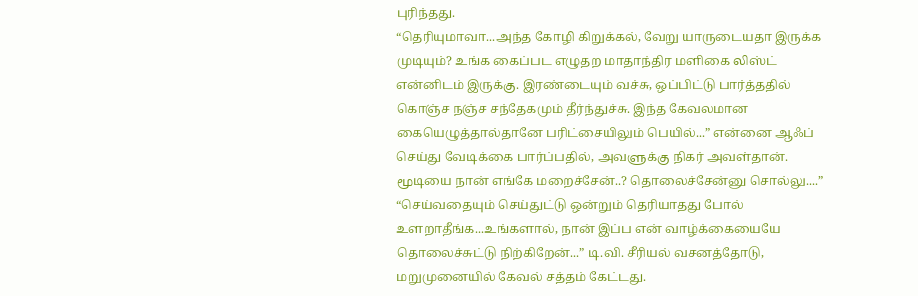புரிந்தது.
“தெரியுமாவா...அந்த கோழி கிறுக்கல், வேறு யாருடையதா இருக்க முடியும்? உங்க கைப்பட எழுதற மாதாந்திர மளிகை லிஸ்ட் என்னிடம் இருக்கு. இரண்டையும் வச்சு, ஒப்பிட்டு பார்த்ததில் கொஞ்ச நஞ்ச சந்தேகமும் தீர்ந்துச்சு. இந்த கேவலமான கையெழுத்தால்தானே பரிட்சையிலும் பெயில்...” என்னை ஆஃப் செய்து வேடிக்கை பார்ப்பதில், அவளுக்கு நிகர் அவள்தான்.
மூடியை நான் எங்கே மறைச்சேன்..? தொலைச்சேன்னு சொல்லு....”
“செய்வதையும் செய்துட்டு ஒன்றும் தெரியாதது போல் உளறாதீங்க...உங்களால், நான் இப்ப என் வாழ்க்கையையே தொலைச்சுட்டு நிற்கிறேன்...” டி.வி. சீரியல் வசனத்தோடு, மறுமுனையில் கேவல் சத்தம் கேட்டது.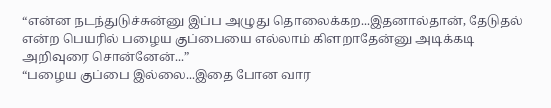“என்ன நடந்துடுச்சுன்னு இப்ப அழுது தொலைக்கற...இதனால்தான், தேடுதல் என்ற பெயரில் பழைய குப்பையை எல்லாம் கிளறாதேன்னு அடிக்கடி அறிவுரை சொன்னேன்...”
“பழைய குப்பை இல்லை...இதை போன வார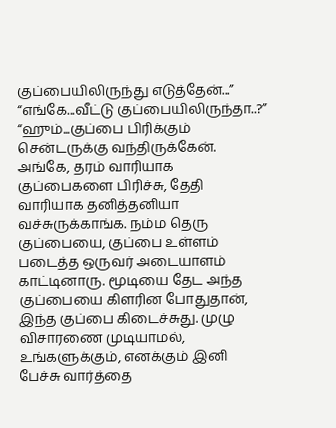குப்பையிலிருந்து எடுத்தேன்...”
“எங்கே...வீட்டு குப்பையிலிருந்தா..?”
“ஹும்...குப்பை பிரிக்கும் சென்டருக்கு வந்திருக்கேன். அங்கே, தரம் வாரியாக குப்பைகளை பிரிச்சு, தேதி வாரியாக தனித்தனியா வச்சுருக்காங்க. நம்ம தெரு குப்பையை, குப்பை உள்ளம் படைத்த ஒருவர் அடையாளம் காட்டினாரு. மூடியை தேட அந்த குப்பையை கிளரின போதுதான், இந்த குப்பை கிடைச்சுது. முழு விசாரணை முடியாமல், உங்களுக்கும், எனக்கும் இனி பேச்சு வார்த்தை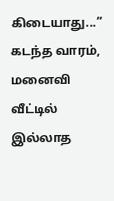கிடையாது...”
கடந்த வாரம், மனைவி வீட்டில் இல்லாத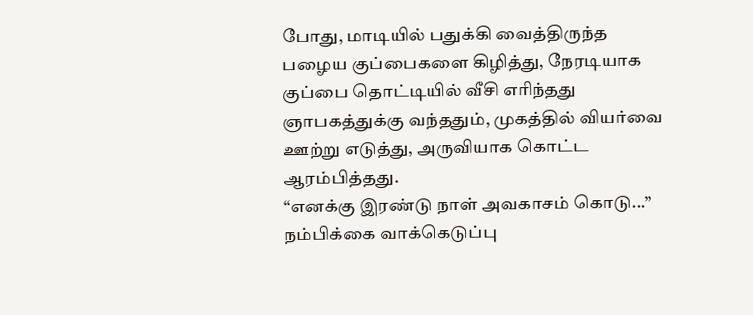போது, மாடியில் பதுக்கி வைத்திருந்த பழைய குப்பைகளை கிழித்து, நேரடியாக குப்பை தொட்டியில் வீசி எரிந்தது ஞாபகத்துக்கு வந்ததும், முகத்தில் வியர்வை ஊற்று எடுத்து, அருவியாக கொட்ட ஆரம்பித்தது.
“எனக்கு இரண்டு நாள் அவகாசம் கொடு...” நம்பிக்கை வாக்கெடுப்பு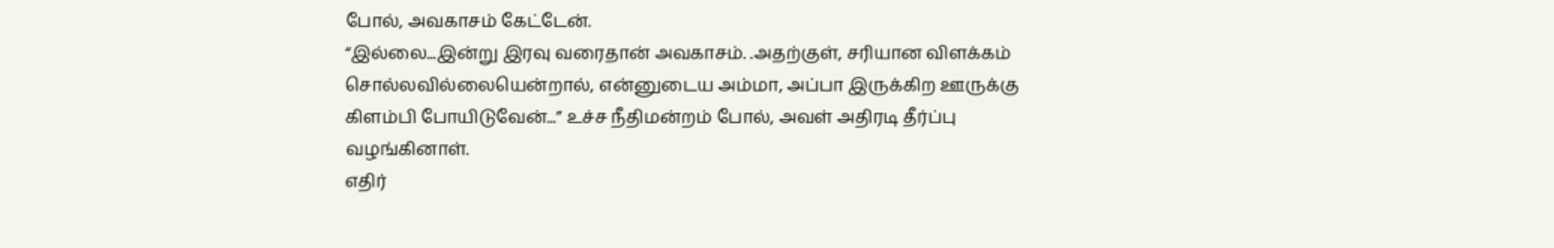போல், அவகாசம் கேட்டேன்.
“இல்லை...இன்று இரவு வரைதான் அவகாசம். .அதற்குள், சரியான விளக்கம் சொல்லவில்லையென்றால், என்னுடைய அம்மா, அப்பா இருக்கிற ஊருக்கு கிளம்பி போயிடுவேன்...” உச்ச நீதிமன்றம் போல், அவள் அதிரடி தீர்ப்பு வழங்கினாள்.
எதிர்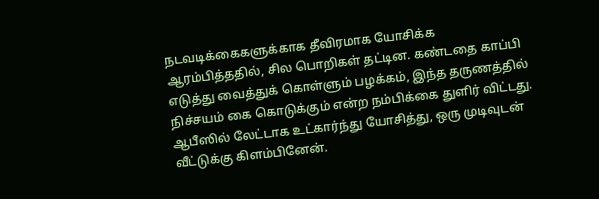நடவடிக்கைகளுக்காக தீவிரமாக யோசிக்க ஆரம்பித்ததில், சில பொறிகள் தட்டின. கண்டதை காப்பி எடுத்து வைத்துக் கொள்ளும் பழக்கம், இந்த தருணத்தில் நிச்சயம் கை கொடுக்கும் என்ற நம்பிக்கை துளிர் விட்டது. ஆபீஸில் லேட்டாக உட்கார்ந்து யோசித்து, ஒரு முடிவுடன் வீட்டுக்கு கிளம்பினேன்.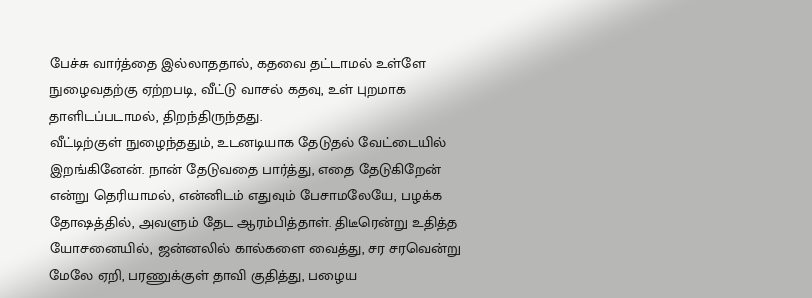பேச்சு வார்த்தை இல்லாததால், கதவை தட்டாமல் உள்ளே நுழைவதற்கு ஏற்றபடி, வீட்டு வாசல் கதவு, உள் புறமாக தாளிடப்படாமல், திறந்திருந்தது.
வீட்டிற்குள் நுழைந்ததும், உடனடியாக தேடுதல் வேட்டையில் இறங்கினேன். நான் தேடுவதை பார்த்து, எதை தேடுகிறேன் என்று தெரியாமல், என்னிடம் எதுவும் பேசாமலேயே, பழக்க தோஷத்தில், அவளும் தேட ஆரம்பித்தாள். திடீரென்று உதித்த யோசனையில், ஜன்னலில் கால்களை வைத்து, சர சரவென்று மேலே ஏறி, பரணுக்குள் தாவி குதித்து, பழைய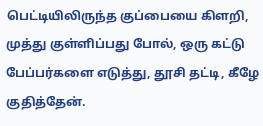பெட்டியிலிருந்த குப்பையை கிளறி, முத்து குள்ளிப்பது போல், ஒரு கட்டு பேப்பர்களை எடுத்து, தூசி தட்டி, கீழே குதித்தேன்.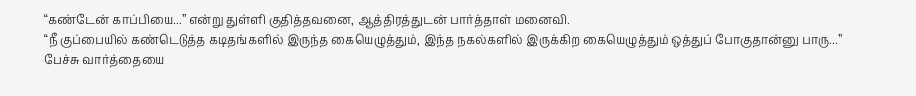“கண்டேன் காப்பியை...” என்று துள்ளி குதித்தவனை, ஆத்திரத்துடன் பார்த்தாள் மனைவி.
“நீ குப்பையில் கண்டெடுத்த கடிதங்களில் இருந்த கையெழுத்தும், இந்த நகல்களில் இருக்கிற கையெழுத்தும் ஒத்துப் போகுதான்னு பாரு...”
பேச்சு வார்த்தையை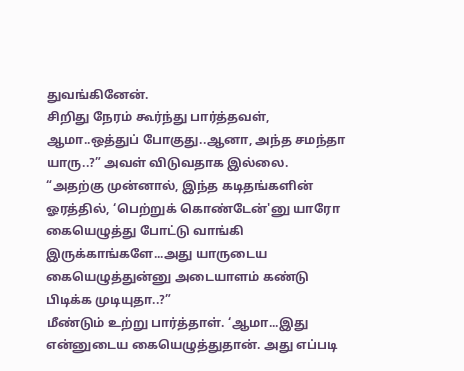துவங்கினேன்.
சிறிது நேரம் கூர்ந்து பார்த்தவள், ஆமா..ஒத்துப் போகுது..ஆனா, அந்த சமந்தா யாரு..?” அவள் விடுவதாக இல்லை.
“அதற்கு முன்னால், இந்த கடிதங்களின் ஓரத்தில், ‘பெற்றுக் கொண்டேன்'னு யாரோ கையெழுத்து போட்டு வாங்கி இருக்காங்களே...அது யாருடைய கையெழுத்துன்னு அடையாளம் கண்டு பிடிக்க முடியுதா..?”
மீண்டும் உற்று பார்த்தாள். ‘ஆமா...இது என்னுடைய கையெழுத்துதான். அது எப்படி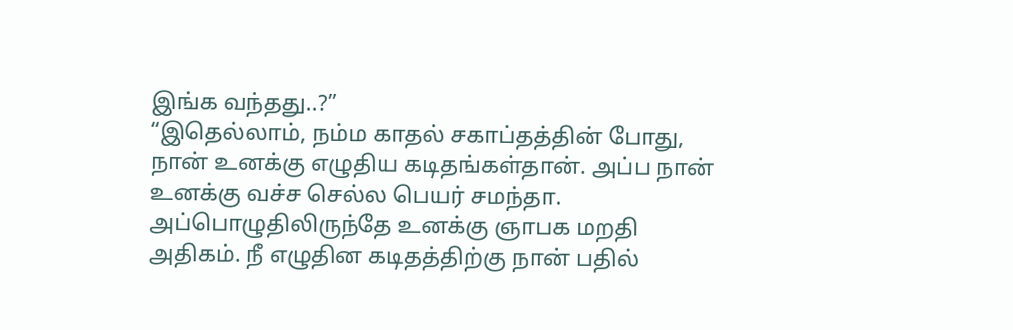இங்க வந்தது..?”
“இதெல்லாம், நம்ம காதல் சகாப்தத்தின் போது, நான் உனக்கு எழுதிய கடிதங்கள்தான். அப்ப நான் உனக்கு வச்ச செல்ல பெயர் சமந்தா. அப்பொழுதிலிருந்தே உனக்கு ஞாபக மறதி அதிகம். நீ எழுதின கடிதத்திற்கு நான் பதில்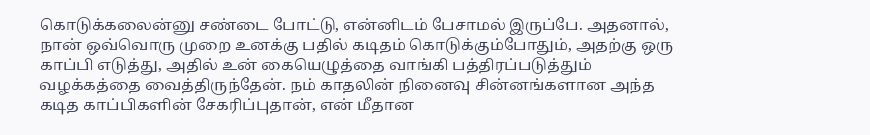கொடுக்கலைன்னு சண்டை போட்டு, என்னிடம் பேசாமல் இருப்பே. அதனால், நான் ஒவ்வொரு முறை உனக்கு பதில் கடிதம் கொடுக்கும்போதும், அதற்கு ஒரு காப்பி எடுத்து, அதில் உன் கையெழுத்தை வாங்கி பத்திரப்படுத்தும் வழக்கத்தை வைத்திருந்தேன். நம் காதலின் நினைவு சின்னங்களான அந்த கடித காப்பிகளின் சேகரிப்புதான், என் மீதான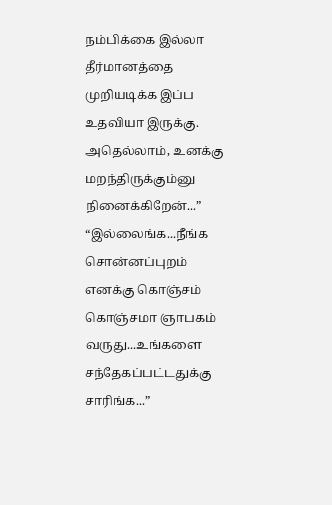நம்பிக்கை இல்லா தீர்மானத்தை முறியடிக்க இப்ப உதவியா இருக்கு. அதெல்லாம், உனக்கு மறந்திருக்கும்னு நினைக்கிறேன்...”
“இல்லைங்க...நீங்க சொன்னப்புறம் எனக்கு கொஞ்சம் கொஞ்சமா ஞாபகம் வருது...உங்களை சந்தேகப்பட்டதுக்கு சாரிங்க...”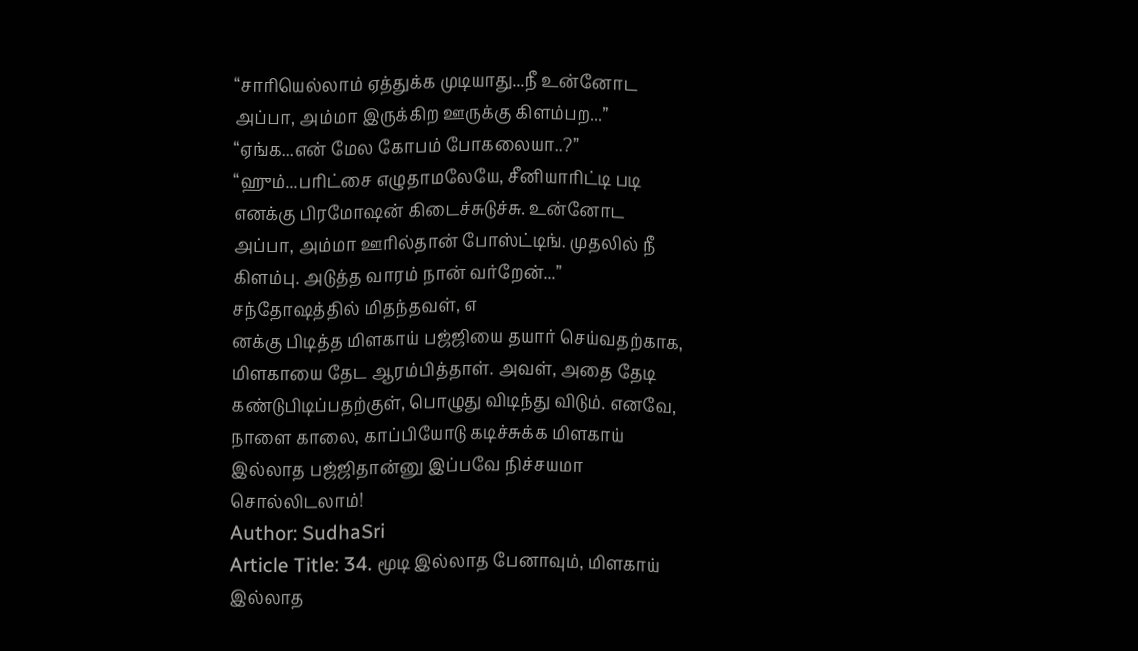“சாரியெல்லாம் ஏத்துக்க முடியாது...நீ உன்னோட அப்பா, அம்மா இருக்கிற ஊருக்கு கிளம்பற...”
“ஏங்க...என் மேல கோபம் போகலையா..?”
“ஹும்...பரிட்சை எழுதாமலேயே, சீனியாரிட்டி படி எனக்கு பிரமோஷன் கிடைச்சுடுச்சு. உன்னோட அப்பா, அம்மா ஊரில்தான் போஸ்ட்டிங். முதலில் நீ கிளம்பு. அடுத்த வாரம் நான் வர்றேன்...”
சந்தோஷத்தில் மிதந்தவள், எ
னக்கு பிடித்த மிளகாய் பஜ்ஜியை தயார் செய்வதற்காக, மிளகாயை தேட ஆரம்பித்தாள். அவள், அதை தேடி கண்டுபிடிப்பதற்குள், பொழுது விடிந்து விடும். எனவே, நாளை காலை, காப்பியோடு கடிச்சுக்க மிளகாய் இல்லாத பஜ்ஜிதான்னு இப்பவே நிச்சயமா சொல்லிடலாம்!
Author: SudhaSri
Article Title: 34. மூடி இல்லாத பேனாவும், மிளகாய் இல்லாத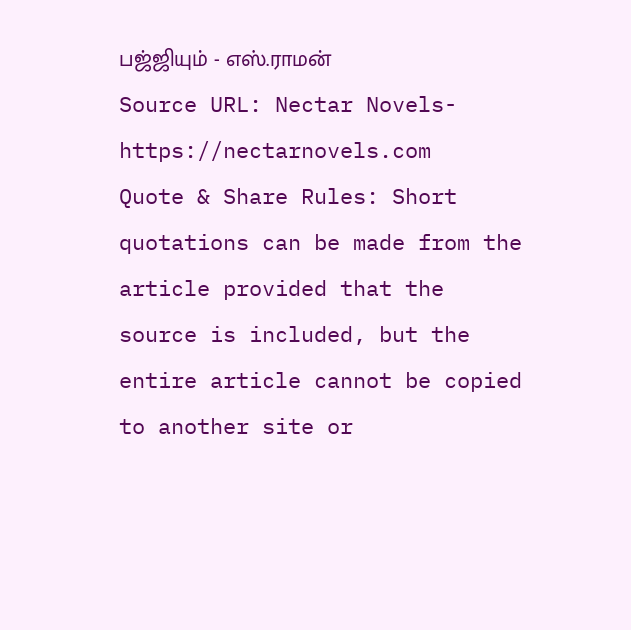பஜ்ஜியும் - எஸ்.ராமன்
Source URL: Nectar Novels-https://nectarnovels.com
Quote & Share Rules: Short quotations can be made from the article provided that the source is included, but the entire article cannot be copied to another site or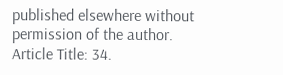published elsewhere without permission of the author.
Article Title: 34.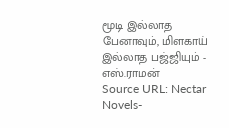மூடி இல்லாத பேனாவும், மிளகாய் இல்லாத பஜ்ஜியும் - எஸ்.ராமன்
Source URL: Nectar Novels-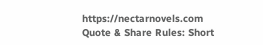https://nectarnovels.com
Quote & Share Rules: Short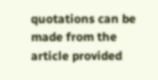quotations can be made from the article provided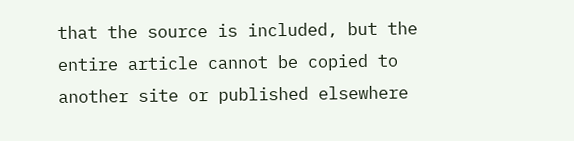that the source is included, but the entire article cannot be copied to another site or published elsewhere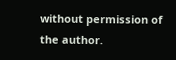without permission of the author.